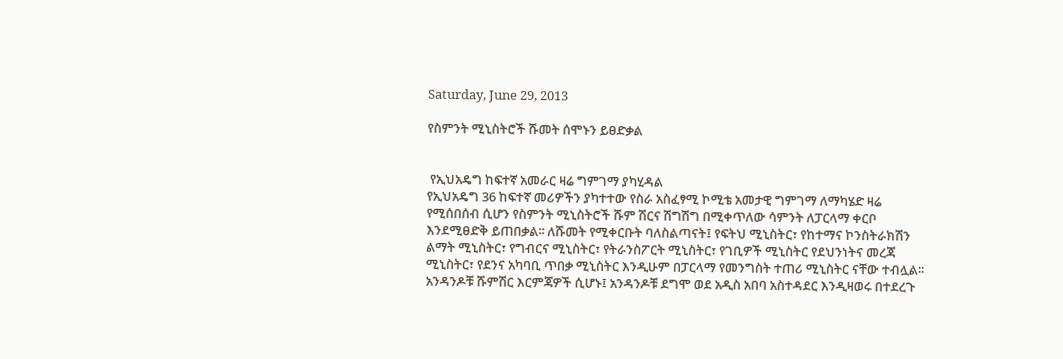Saturday, June 29, 2013

የስምንት ሚኒስትሮች ሹመት ሰሞኑን ይፀድቃል


 የኢህአዴግ ከፍተኛ አመራር ዛሬ ግምገማ ያካሂዳል
የኢህአዴግ 36 ከፍተኛ መሪዎችን ያካተተው የስራ አስፈፃሚ ኮሚቴ አመታዊ ግምገማ ለማካሄድ ዛሬ የሚሰበሰብ ሲሆን የስምንት ሚኒስትሮች ሹም ሽርና ሽግሽግ በሚቀጥለው ሳምንት ለፓርላማ ቀርቦ እንደሚፀድቅ ይጠበቃል፡፡ ለሹመት የሚቀርቡት ባለስልጣናት፤ የፍትህ ሚኒስትር፣ የከተማና ኮንስትራክሽን ልማት ሚኒስትር፣ የግብርና ሚኒስትር፣ የትራንስፖርት ሚኒስትር፣ የገቢዎች ሚኒስትር የደህንነትና መረጃ ሚኒስትር፣ የደንና አካባቢ ጥበቃ ሚኒስትር እንዲሁም በፓርላማ የመንግስት ተጠሪ ሚኒስትር ናቸው ተብሏል፡፡ አንዳንዶቹ ሹምሽር እርምጃዎች ሲሆኑ፤ አንዳንዶቹ ደግሞ ወደ አዲስ አበባ አስተዳደር እንዲዛወሩ በተደረጉ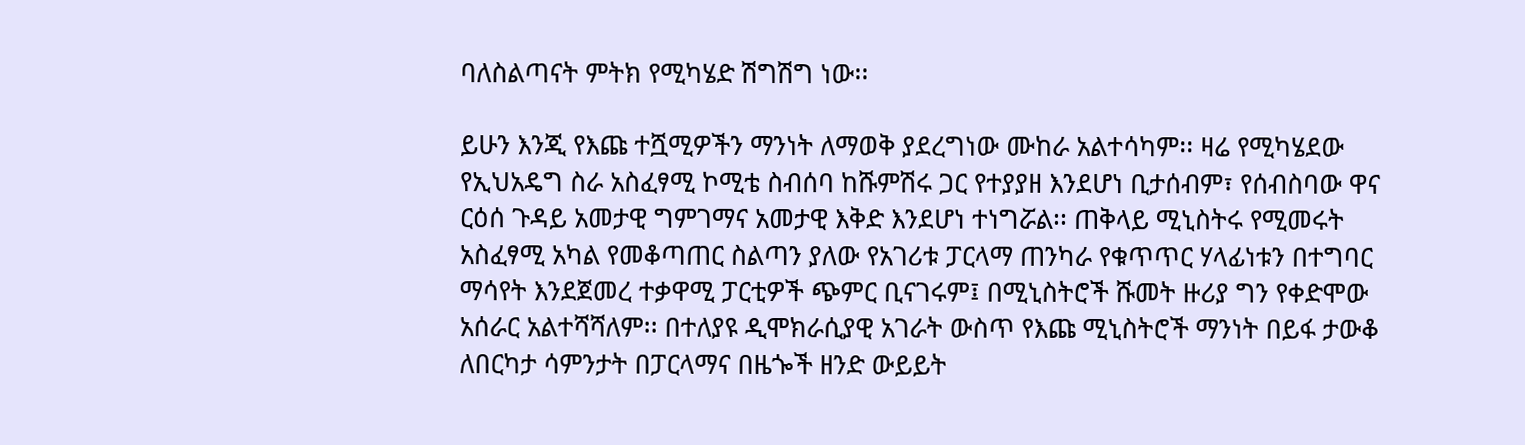ባለስልጣናት ምትክ የሚካሄድ ሽግሽግ ነው፡፡

ይሁን እንጂ የእጩ ተሿሚዎችን ማንነት ለማወቅ ያደረግነው ሙከራ አልተሳካም፡፡ ዛሬ የሚካሄደው የኢህአዴግ ስራ አስፈፃሚ ኮሚቴ ስብሰባ ከሹምሽሩ ጋር የተያያዘ እንደሆነ ቢታሰብም፣ የሰብስባው ዋና ርዕሰ ጉዳይ አመታዊ ግምገማና አመታዊ እቅድ እንደሆነ ተነግሯል፡፡ ጠቅላይ ሚኒስትሩ የሚመሩት አስፈፃሚ አካል የመቆጣጠር ስልጣን ያለው የአገሪቱ ፓርላማ ጠንካራ የቁጥጥር ሃላፊነቱን በተግባር ማሳየት እንደጀመረ ተቃዋሚ ፓርቲዎች ጭምር ቢናገሩም፤ በሚኒስትሮች ሹመት ዙሪያ ግን የቀድሞው አሰራር አልተሻሻለም፡፡ በተለያዩ ዲሞክራሲያዊ አገራት ውስጥ የእጩ ሚኒስትሮች ማንነት በይፋ ታውቆ ለበርካታ ሳምንታት በፓርላማና በዜጐች ዘንድ ውይይት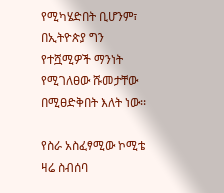የሚካሄድበት ቢሆንም፣ በኢትዮጵያ ግን የተሿሚዎች ማንነት የሚገለፀው ሹመታቸው በሚፀድቅበት እለት ነው፡፡

የስራ አስፈፃሚው ኮሚቴ ዛሬ ስብሰባ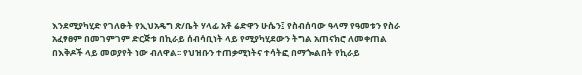እንደሚያካሂድ የገለፁት የኢህአዴግ ጽ/ቤት ሃላፊ አቶ ሬድዋን ሁሴን፤ የስብሰባው ዓላማ የዓመቱን የስራ አፈፃፀም በመገምገም ድርጅቱ በኪራይ ሰብሳቢነት ላይ የሚያካሂደውን ትግል አጠናክሮ ለመቀጠል በእቅዶች ላይ መወያየት ነው ብለዋል፡፡ የህዝቡን ተጠቃሚነትና ተሳትፎ በማጐልበት የኪራይ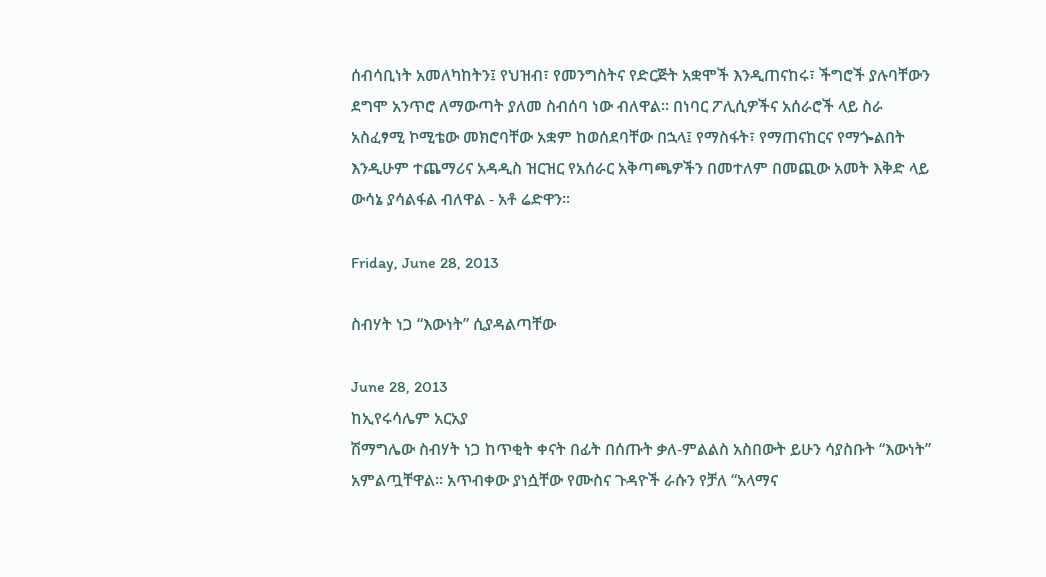ሰብሳቢነት አመለካከትን፤ የህዝብ፣ የመንግስትና የድርጅት አቋሞች እንዲጠናከሩ፣ ችግሮች ያሉባቸውን ደግሞ አንጥሮ ለማውጣት ያለመ ስብሰባ ነው ብለዋል፡፡ በነባር ፖሊሲዎችና አሰራሮች ላይ ስራ አስፈፃሚ ኮሚቴው መክሮባቸው አቋም ከወሰደባቸው በኋላ፤ የማስፋት፣ የማጠናከርና የማጐልበት እንዲሁም ተጨማሪና አዳዲስ ዝርዝር የአሰራር አቅጣጫዎችን በመተለም በመጪው አመት እቅድ ላይ ውሳኔ ያሳልፋል ብለዋል - አቶ ሬድዋን፡፡

Friday, June 28, 2013

ስብሃት ነጋ “እውነት” ሲያዳልጣቸው

June 28, 2013
ከኢየሩሳሌም አርአያ
ሽማግሌው ስብሃት ነጋ ከጥቂት ቀናት በፊት በሰጡት ቃለ-ምልልስ አስበውት ይሁን ሳያስቡት “እውነት” አምልጧቸዋል። አጥብቀው ያነሷቸው የሙስና ጉዳዮች ራሱን የቻለ “አላማና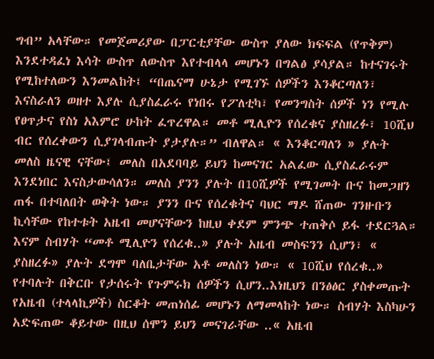ግብ” አላቸው። የመጀመሪያው በፓርቲያቸው ውስጥ ያለው ክፍፍል (የጥቅም) እንደተዳፈነ እሳት ውስጥ ለውስጥ እየተብላላ መሆኑን በግልፅ ያሳያል። ከተናገሩት የሚከተለውን እንመልከት፤ “በጤናማ ሁኔታ የሚገኙ ሰዎችን እንቆርጣለን፣ እናስራለን ወዘተ እያሉ ሲያስፈራሩ የነበሩ የፖለቲካ፣ የመንግስት ሰዎች ነን የሚሉ የፀጥታና የስነ አእምሮ ሁከት ፈጥረዋል። መቶ ሚሊዮን የሰረቁና ያስዘረፉ፣ 10ሺህ ብር የሰረቀውን ሲያገላብጡት ያታያሉ።” ብለዋል። « እንቆርጣለን » ያሉት መለስ ዜናዊ ናቸው፤ መለስ በአደባባይ ይህን ከመናገር አልፈው ሲያስፈራሩም እንደነበር እናስታውሳለን። መለስ ያንን ያሉት በ10ሺዎች የሚገመት ቡና ከመጋዘን ጠፋ በተባለበት ወቅት ነው። ያንን ቡና የሰረቁትና ባህር ማዶ ሸጠው ገንዙቡን ኪሳቸው የከተቱት አዜብ መሆናቸውን ከዚህ ቀደም ምንጭ ተጠቅሶ ይፋ ተደርጓል። እናም ስብሃት “መቶ ሚሊዮን የሰረቁ..» ያሉት አዜብ መስፍንን ሲሆን፣ « ያስዘረፉ» ያሉት ደግሞ ባለቤታቸው አቶ መለስን ነው። « 10ሺህ የሰረቁ..» የተባሉት በቅርቡ የታሰሩት የጉምሩክ ሰዎችን ሲሆን..እነዚህን በንፅፅር ያስቀመጡት የአዜብ (ተላላኪዎች) ስርቆት መጠነሰፊ መሆኑን ለማመላከት ነው። ስብሃት እስካሁን አድፍጠው ቆይተው በዚህ ሰሞን ይህን መናገራቸው ..« አዜብ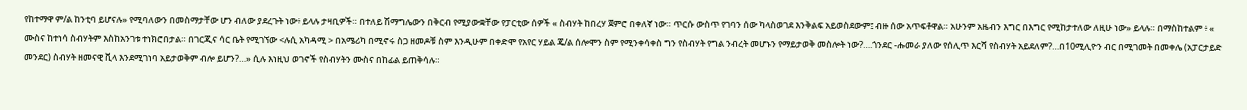የከተማዋ ም/ል ከንቲባ ይሆናሉ» የሚባለውን በመስማታቸው ሆን ብለው ያደረጉት ነው፥ ይላሉ ታዛቢዎች። በተለይ ሽማግሌውን በቅርብ የሚያውቋቸው የፓርቲው ሰዎች « ስብሃት ከበረሃ ጀምሮ በቀለኛ ነው። ጥርሱ ውስጥ የገባን ሰው ካላስወገደ እንቅልፍ አይወስደውም፤ ብዙ ሰው አጥፍቶዋል። አሁንም አዜብን እግር በእግር የሚከታተለው ለዚሁ ነው» ይላሉ። በማስከተልም ፥ « ሙስና ከተነሳ ስብሃትም እስከአንገቱ ተነክሮበታል። በገርጂና ሳር ቤት የሚገኘው <ሉሲ አካዳሚ > በአሜሪካ በሚኖሩ ስጋ ዘመዶቹ ስም እንዲሁም በቀድሞ የአየር ሃይል ጄ/ል ሰሎሞን ስም የሚንቀሳቀስ ግን የስብሃት የግል ንብረት መሆኑን የማይታወቅ መስሎት ነው?….ጎንደር -ሑመራ ያለው የሰሊጥ እርሻ የስብሃት አይደለም?…በ10ሚሊዮን ብር በሚገመት በመቀሌ (አፓርታይድ መንደር) ስብሃት ዘመናዊ ቪላ እንደሚገነባ አይታወቅም ብሎ ይሆን?…» ሲሉ እነዚህ ወገኖች የስብሃትን ሙስና በከፊል ይጠቅሳሉ።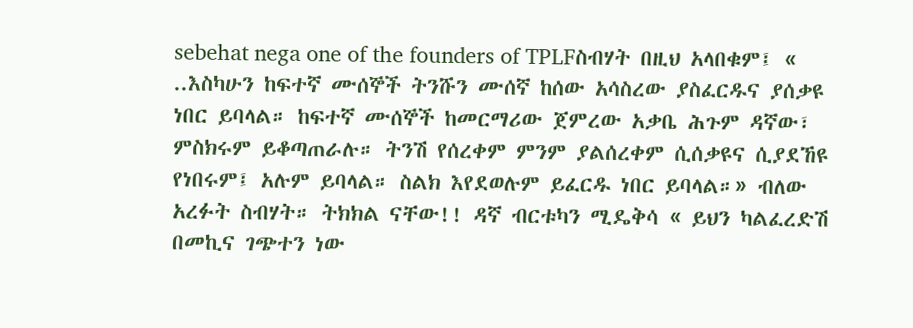sebehat nega one of the founders of TPLFስብሃት በዚህ አላበቁም፤ « ..እስካሁን ከፍተኛ ሙሰኞች ትንሹን ሙሰኛ ከሰው አሳስረው ያስፈርዱና ያሰቃዩ ነበር ይባላል። ከፍተኛ ሙሰኞች ከመርማሪው ጀምረው አቃቤ ሕጉም ዳኛው፣ ምስክሩም ይቆጣጠራሉ። ትንሽ የሰረቀም ምንም ያልሰረቀም ሲሰቃዩና ሲያደኸዩ የነበሩም፤ አሉም ይባላል። ስልክ እየደወሉም ይፈርዱ ነበር ይባላል።» ብለው አረፉት ስብሃት። ትክክል ናቸው!! ዳኛ ብርቱካን ሚዴቅሳ « ይህን ካልፈረድሽ በመኪና ገጭተን ነው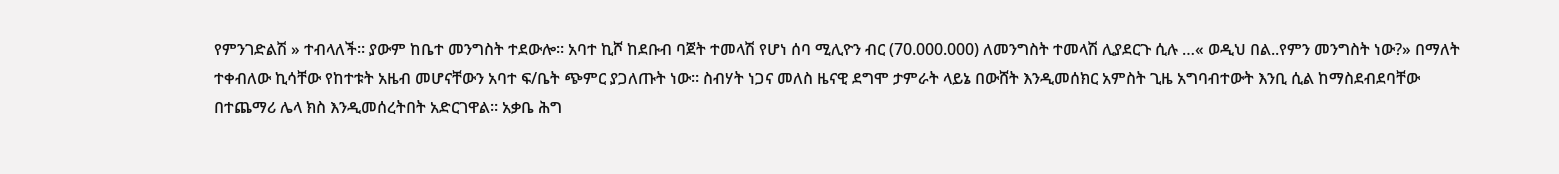የምንገድልሽ » ተብላለች። ያውም ከቤተ መንግስት ተደውሎ። አባተ ኪሾ ከደቡብ ባጀት ተመላሽ የሆነ ሰባ ሚሊዮን ብር (70.000.000) ለመንግስት ተመላሽ ሊያደርጉ ሲሉ …« ወዲህ በል..የምን መንግስት ነው?» በማለት ተቀብለው ኪሳቸው የከተቱት አዜብ መሆናቸውን አባተ ፍ/ቤት ጭምር ያጋለጡት ነው። ስብሃት ነጋና መለስ ዜናዊ ደግሞ ታምራት ላይኔ በውሸት እንዲመሰክር አምስት ጊዜ አግባብተውት እንቢ ሲል ከማስደብደባቸው በተጨማሪ ሌላ ክስ እንዲመሰረትበት አድርገዋል። አቃቤ ሕግ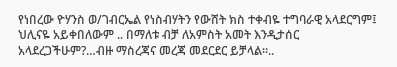የነበረው ዮሃንስ ወ/ገብርኤል የነስብሃትን የውሸት ክስ ተቀብዬ ተግባራዊ አላደርግም፤ ህሊናዬ አይቀበለውም .. በማለቱ ብቻ ለአምስት አመት እንዲታሰር አላደረጋችሁም?…ብዙ ማስረጃና መረጃ መደርደር ይቻላል።..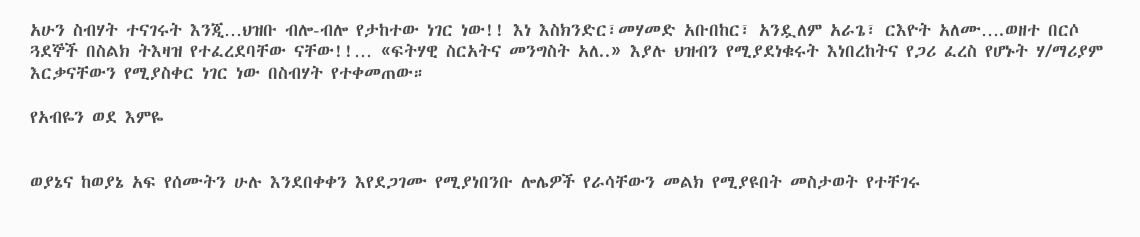አሁን ስብሃት ተናገሩት እንጂ…ህዝቡ ብሎ-ብሎ የታከተው ነገር ነው!! እነ እስክንድር፣መሃመድ አቡበከር፣ አንዷለም አራጌ፣ ርእዮት አለሙ….ወዘተ በርሶ ጓደኞች በስልክ ትእዛዝ የተፈረደባቸው ናቸው!!… «ፍትሃዊ ስርአትና መንግስት አለ..» እያሉ ህዝብን የሚያደነቁሩት እነበረከትና የጋሪ ፈረስ የሆኑት ሃ/ማሪያም እርቃናቸውን የሚያስቀር ነገር ነው በስብሃት የተቀመጠው።

የአብዬን ወደ እምዬ


ወያኔና ከወያኔ አፍ የሰሙትን ሁሉ እንደበቀቀን እየደጋገሙ የሚያነበንቡ ሎሌዎች የራሳቸውን መልክ የሚያዩበት መስታወት የተቸገሩ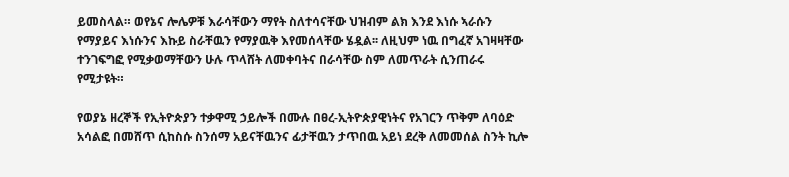ይመስላል። ወየኔና ሎሌዎቹ እራሳቸውን ማየት ስለተሳናቸው ህዝብም ልክ እንደ እነሱ ኣራሱን የማያይና እነሱንና እኩይ ስራቸዉን የማያዉቅ እየመሰላቸው ሄዷል፡፡ ለዚህም ነዉ በግፈኛ አገዛዛቸው ተንገፍግፎ የሚቃወማቸውን ሁሉ ጥላሸት ለመቀባትና በራሳቸው ስም ለመጥራት ሲንጠራሩ የሚታዩት።

የወያኔ ዘረኞች የኢትዮጵያን ተቃዋሚ ኃይሎች በሙሉ በፀረ-ኢትዮጵያዊነትና የአገርን ጥቅም ለባዕድ አሳልፎ በመሸጥ ሲከስሱ ስንሰማ አይናቸዉንና ፊታቸዉን ታጥበዉ አይነ ደረቅ ለመመሰል ስንት ኪሎ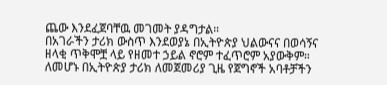ጨው እንደፈጀባቸዉ መገመት ያዳግታል።
በአገራችን ታሪክ ውስጥ እንደወያኔ በኢትዮጵያ ህልውናና በወሳኝና ዘላቂ ጥቅሞቿ ላይ የዘመተ ኃይል ኖሮም ተፈጥሮም አያውቅም። ለመሆኑ በኢትዮጵያ ታሪክ ለመጀመሪያ ጊዜ የጀግኖች አባቶቻችን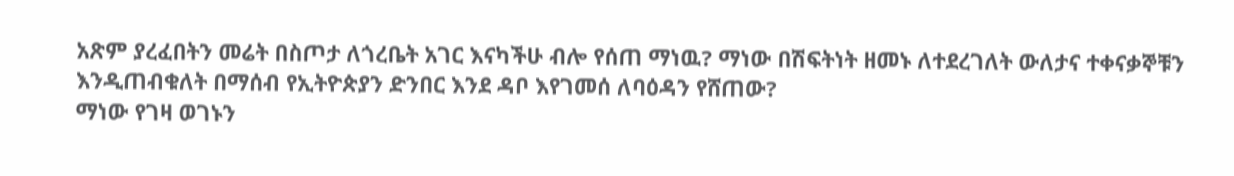አጽም ያረፈበትን መሬት በስጦታ ለጎረቤት አገር እናካችሁ ብሎ የሰጠ ማነዉ? ማነው በሽፍትነት ዘመኑ ለተደረገለት ውለታና ተቀናቃኞቹን እንዲጠብቁለት በማሰብ የኢትዮጵያን ድንበር እንደ ዳቦ እየገመሰ ለባዕዳን የሸጠው?
ማነው የገዛ ወገኑን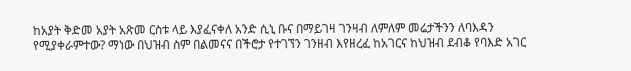ከአያት ቅድመ አያት አጽመ ርስቱ ላይ እያፈናቀለ አንድ ሲኒ ቡና በማይገዛ ገንዛብ ለምለም መሬታችንን ለባእዳን የሚያቀራምተው? ማነው በህዝብ ስም በልመናና በችሮታ የተገኘን ገንዘብ እየዘረፈ ከአገርና ከህዝብ ደብቆ የባእድ አገር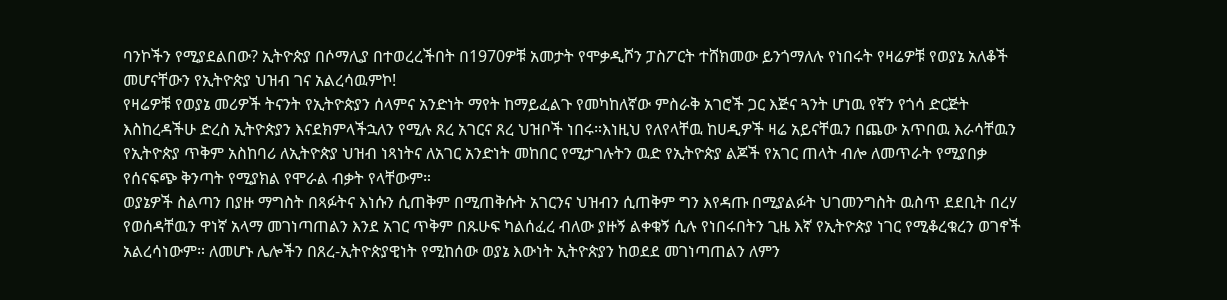ባንኮችን የሚያደልበው? ኢትዮጵያ በሶማሊያ በተወረረችበት በ1970ዎቹ አመታት የሞቃዲሾን ፓስፖርት ተሸክመው ይንጎማለሉ የነበሩት የዛሬዎቹ የወያኔ አለቆች መሆናቸውን የኢትዮጵያ ህዝብ ገና አልረሳዉምኮ!
የዛሬዎቹ የወያኔ መሪዎች ትናንት የኢትዮጵያን ሰላምና አንድነት ማየት ከማይፈልጉ የመካከለኛው ምስራቅ አገሮች ጋር እጅና ጓንት ሆነዉ የኛን የጎሳ ድርጅት እስከረዳችሁ ድረስ ኢትዮጵያን እናደክምላችኋለን የሚሉ ጸረ አገርና ጸረ ህዝቦች ነበሩ።እነዚህ የለየላቸዉ ከሀዲዎች ዛሬ አይናቸዉን በጨው አጥበዉ እራሳቸዉን የኢትዮጵያ ጥቅም አስከባሪ ለኢትዮጵያ ህዝብ ነጻነትና ለአገር አንድነት መከበር የሚታገሉትን ዉድ የኢትዮጵያ ልጆች የአገር ጠላት ብሎ ለመጥራት የሚያበቃ የሰናፍጭ ቅንጣት የሚያክል የሞራል ብቃት የላቸውም።
ወያኔዎች ስልጣን በያዙ ማግስት በጻፉትና እነሱን ሲጠቅም በሚጠቅሱት አገርንና ህዝብን ሲጠቅም ግን እየዳጡ በሚያልፉት ህገመንግስት ዉስጥ ደደቢት በረሃ የወሰዳቸዉን ዋነኛ አላማ መገነጣጠልን እንደ አገር ጥቅም በጹሁፍ ካልሰፈረ ብለው ያዙኝ ልቀቁኝ ሲሉ የነበሩበትን ጊዜ እኛ የኢትዮጵያ ነገር የሚቆረቁረን ወገኖች አልረሳነውም። ለመሆኑ ሌሎችን በጸረ-ኢትዮጵያዊነት የሚከሰው ወያኔ እውነት ኢትዮጵያን ከወደደ መገነጣጠልን ለምን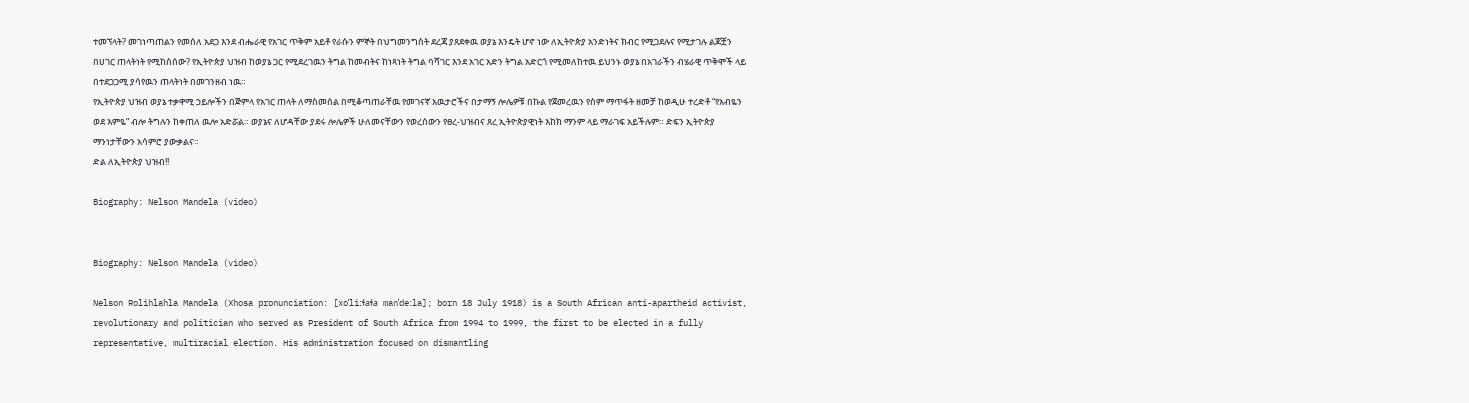ተመኘላት? መገነጣጠልን የመሰለ አደጋ እንደ ብሔራዊ የአገር ጥቅም አይቶ የራሱን ምኞት በህግመንግስት ደረጃ ያጸደቀዉ ወያኔ እንዴት ሆኖ ነው ለኢትዮጵያ አንድነትና ክብር የሚጋደሉና የሚታገሉ ልጆቿን በሀገር ጠላትነት የሚከስሰው? የኢትዮጵያ ህዝብ ከወያኔ ጋር የሚደረገዉን ትግል ከመብትና ከነጻነት ትግል ባሻገር እንደ አገር አድን ትግል አድርጎ የሚመለከተዉ ይህንኑ ወያኔ በአገራችን ብሄራዊ ጥቅሞች ላይ በተደጋጋሚ ያሳየዉን ጠላትነት በመገንዘብ ነዉ።
የኢትዮጵያ ህዝብ ወያኔ ተቃዋሚ ኃይሎችን በጅምላ የአገር ጠላት ለማስመሰል በሚቆጣጠራቸዉ የመገናኛ አዉታሮችና በታማኝ ሎሌዎቹ በኩል የጀመረዉን የስም ማጥፋት ዘመቻ ከወዲሁ ተረድቶ “የአብዬን ወደ እምዬ” ብሎ ትግሉን ከቀጠለ ዉሎ አድሯል። ወያኔና ለሆዳቸው ያደሩ ሎሌዎች ሁለመናቸውን የወረሰውን የፀረ-ህዝብና ጸረ ኢትዮጵያዊነት እከክ ማንም ላይ ማራገፍ አይችሉም። ድፍን ኢትዮጵያ ማንነታቸውን አሳምሮ ያውቃልና።
ድል ለኢትዮጵያ ህዝብ!!

Biography: Nelson Mandela (video)


Biography: Nelson Mandela (video)

Nelson Rolihlahla Mandela (Xhosa pronunciation: [xoˈliːɬaɬa manˈdeːla]; born 18 July 1918) is a South African anti-apartheid activist, revolutionary and politician who served as President of South Africa from 1994 to 1999, the first to be elected in a fully representative, multiracial election. His administration focused on dismantling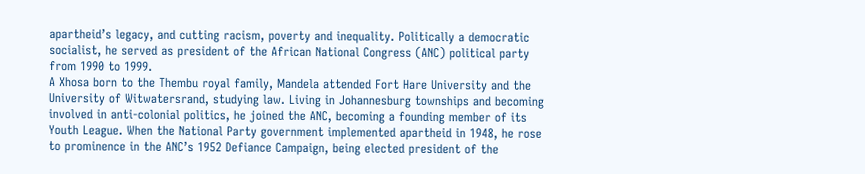apartheid’s legacy, and cutting racism, poverty and inequality. Politically a democratic socialist, he served as president of the African National Congress (ANC) political party from 1990 to 1999.
A Xhosa born to the Thembu royal family, Mandela attended Fort Hare University and the University of Witwatersrand, studying law. Living in Johannesburg townships and becoming involved in anti-colonial politics, he joined the ANC, becoming a founding member of its Youth League. When the National Party government implemented apartheid in 1948, he rose to prominence in the ANC’s 1952 Defiance Campaign, being elected president of the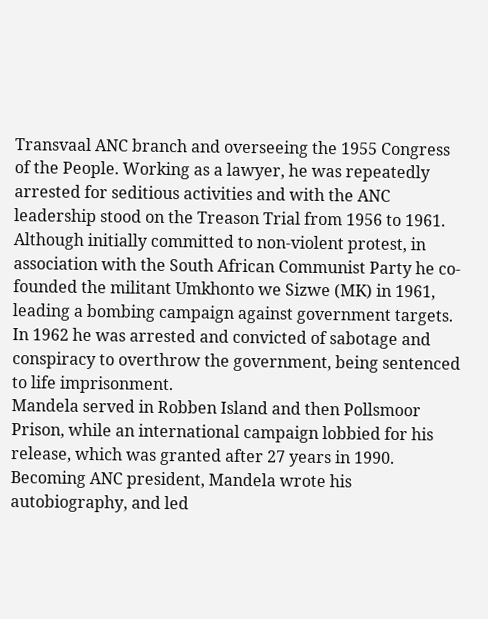Transvaal ANC branch and overseeing the 1955 Congress of the People. Working as a lawyer, he was repeatedly arrested for seditious activities and with the ANC leadership stood on the Treason Trial from 1956 to 1961. Although initially committed to non-violent protest, in association with the South African Communist Party he co-founded the militant Umkhonto we Sizwe (MK) in 1961, leading a bombing campaign against government targets. In 1962 he was arrested and convicted of sabotage and conspiracy to overthrow the government, being sentenced to life imprisonment.
Mandela served in Robben Island and then Pollsmoor Prison, while an international campaign lobbied for his release, which was granted after 27 years in 1990. Becoming ANC president, Mandela wrote his autobiography, and led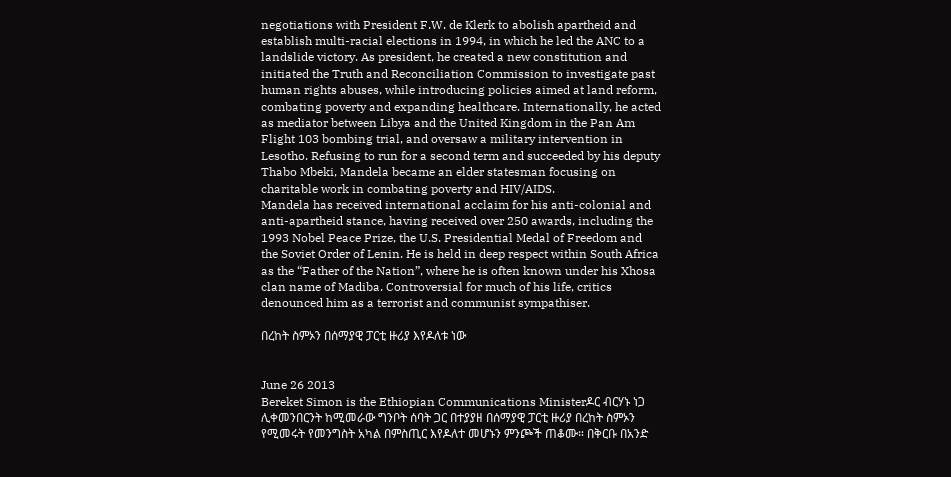negotiations with President F.W. de Klerk to abolish apartheid and establish multi-racial elections in 1994, in which he led the ANC to a landslide victory. As president, he created a new constitution and initiated the Truth and Reconciliation Commission to investigate past human rights abuses, while introducing policies aimed at land reform, combating poverty and expanding healthcare. Internationally, he acted as mediator between Libya and the United Kingdom in the Pan Am Flight 103 bombing trial, and oversaw a military intervention in Lesotho. Refusing to run for a second term and succeeded by his deputy Thabo Mbeki, Mandela became an elder statesman focusing on charitable work in combating poverty and HIV/AIDS.
Mandela has received international acclaim for his anti-colonial and anti-apartheid stance, having received over 250 awards, including the 1993 Nobel Peace Prize, the U.S. Presidential Medal of Freedom and the Soviet Order of Lenin. He is held in deep respect within South Africa as the “Father of the Nation”, where he is often known under his Xhosa clan name of Madiba. Controversial for much of his life, critics denounced him as a terrorist and communist sympathiser.

በረከት ስምኦን በሰማያዊ ፓርቲ ዙሪያ እየዶለቱ ነው


June 26 2013
Bereket Simon is the Ethiopian Communications Ministerዶር ብርሃኑ ነጋ ሊቀመንበርንት ከሚመራው ግንቦት ሰባት ጋር በተያያዘ በሰማያዊ ፓርቲ ዙሪያ በረከት ስምኦን የሚመሩት የመንግስት አካል በምስጢር እየዶለተ መሆኑን ምንጮች ጠቆሙ። በቅርቡ በአንድ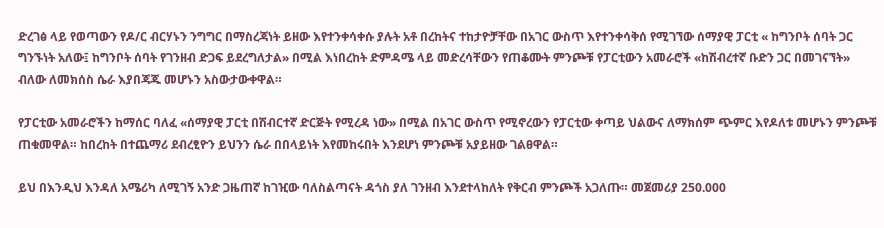ድረገፅ ላይ የወጣውን የዶ/ር ብርሃኑን ንግግር በማስረጃነት ይዘው እየተንቀሳቀሱ ያሉት አቶ በረከትና ተከታዮቻቸው በአገር ውስጥ እየተንቀሳቅሰ የሚገኘው ሰማያዊ ፓርቲ « ከግንቦት ሰባት ጋር ግንኙነት አለው፤ ከግንቦት ሰባት የገንዘብ ድጋፍ ይደረግለታል» በሚል እነበረከት ድምዳሜ ላይ መድረሳቸውን የጠቆሙት ምንጮቹ የፓርቲውን አመራሮች «ከሽብረተኛ ቡድን ጋር በመገናኘት» ብለው ለመክሰስ ሴራ እያበጃጁ መሆኑን አስውታውቀዋል።

የፓርቲው አመራሮችን ከማሰር ባለፈ «ሰማያዊ ፓርቲ በሽብርተኛ ድርጅት የሚረዳ ነው» በሚል በአገር ውስጥ የሚኖረውን የፓርቲው ቀጣይ ህልውና ለማክሰም ጭምር እየዶለቱ መሆኑን ምንጮቹ ጠቁመዋል። ከበረከት በተጨማሪ ደብረፂዮን ይህንን ሴራ በበላይነት እየመከሩበት እንደሆነ ምንጮቹ አያይዘው ገልፀዋል።

ይህ በእንዲህ እንዳለ አሜሪካ ለሚገኝ አንድ ጋዜጠኛ ከገዢው ባለስልጣናት ዳጎስ ያለ ገንዘብ እንደተላከለት የቅርብ ምንጮች አጋለጡ። መጀመሪያ 250.000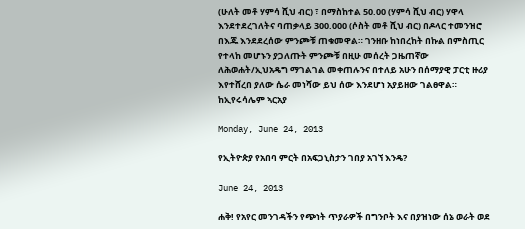(ሁለት መቶ ሃምሳ ሺህ ብር) ፣ በማስከተል 50.00 (ሃምሳ ሺህ ብር) ሃዋላ እንደተደረገለትና ባጠቃላይ 300.000 (ሶስት መቶ ሺህ ብር) በዶላር ተመንዝሮ በእጁ እንደደረሰው ምንጮቹ ጠቁመዋል። ገንዘቡ ከነበረከት በኩል በምስጢር የተላከ መሆኑን ያጋለጡት ምንጮቹ በዚሁ መሰረት ጋዜጠኛው ለሕወሐት/ኢህአዴግ ማገልገል መቀጠሉንና በተለይ አሁን በሰማያዊ ፓርቲ ዙሪያ እየተሸረበ ያለው ሴራ መነሻው ይህ ሰው እንደሆነ አያይዘው ገልፀዋል።
ከኢየሩሳሌም ኣርአያ

Monday, June 24, 2013

የኢትዮጵያ የአበባ ምርት በአፍጋኒስታን ገበያ አገኘ እንዴ?

June 24, 2013

ሐቅ! የአየር መንገዳችን የጭነት ጥያራዎች በግንቦት እና በያዝነው ሰኔ ወራት ወደ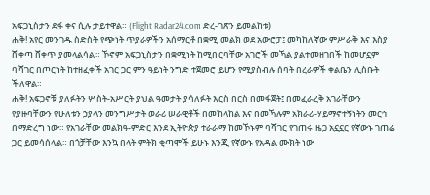አፍጋኒስታን ደፋ ቀና ሲሉ ታይተዋል። (Flight Radar24.com ድረ-ገጽን ይመልከቱ)
ሐቅ! አየር መንገዱ ስድስት የጭነት ጥያራዎችን አሰማርቶ በቋሚ መልክ ወደ አውሮፓ፤ መካከለኛው ምሥራቅ እና እስያ ሸቀጣ ሸቀጥ ያመላልሳል። ኾኖም አፍጋኒስታን በቋሚነት ከሚበርባቸው አገሮች መኻል ያልተመዘገበች ከመሆኗም ባሻገር በጦርነት ከተዘፈቀች አገር ጋር ምን ዓይነት ንግድ ተጀመሮ ይሆን የሚያስብሉ ሰባት በረራዎች ቀልቤን ሊስቡት ችለዋል።
ሐቅ! አፍጋኖቹ ያለፉትን ሦስት-አሥርት ያህል ዓመታት ያሳለፉት እርስ በርስ በመፋጀት፤ በመፈራረቅ አገራቸውን የያዙባቸውን የሁለቱን ኃያላን መንግሥታት ወራሪ ሠራዊቶች በመከላከል እና በመኻሉም አክራሪ-ሃይማኖተኝነትን መርኅ በማድረግ ነው። የአገራቸው መልክዓ-ምድር እንደ ኢትዮጵያ ተራራማ ከመኾኑም ባሻገር የገጠሩ ዜጋ አኗኗር የኛውኑ ገጠሬ ጋር ይመሳሰላል። በጎቻቸው እንኳ በላት ምትክ ቂጣሞች ይሁኑ እንጂ የኛውኑ የአዳል ሙክት ነው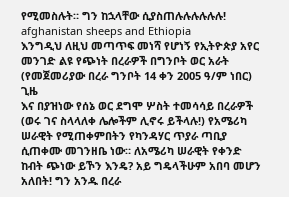የሚመስሉት። ግን ከኋላቸው ሲያስጠሉሉሉሉሉሉ!
afghanistan sheeps and Ethiopia
እንግዲህ ለዚህ መጣጥፍ መነሻ የሆነኝ የኢትዮጵያ አየር መንገድ ልዩ የጭነት በረራዎች በግንቦት ወር አራት (የመጀመሪያው በረራ ግንቦት 14 ቀን 2005 ዓ/ም ነበር) ጊዜ
እና በያዝነው የሰኔ ወር ደግሞ ሦስት ተመሳሳይ በረራዎች (ወሩ ገና ስላላለቀ ሌሎችም ሊኖሩ ይችላሉ!) የአሜሪካ ሠራዊት የሚጠቀምበትን የካንዳሃር ጥያራ ጣቢያ ሲጠቀሙ መገንዘቤ ነው። ለአሜሪካ ሠራዊት የቀንድ ከብት ጭነው ይኾን እንዴ? አይ ግዴላችሁም አበባ መሆን አለበት! ግን አንዱ በረራ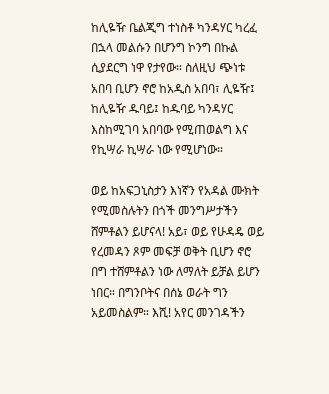ከሊዬዥ ቤልጂግ ተነስቶ ካንዳሃር ካረፈ በኋላ መልሱን በሆንግ ኮንግ በኩል ሲያደርግ ነዋ የታየው። ስለዚህ ጭነቱ አበባ ቢሆን ኖሮ ከአዲስ አበባ፣ ሊዬዥ፤ ከሊዬዥ ዱባይ፤ ከዱባይ ካንዳሃር እስከሚገባ አበባው የሚጠወልግ እና የኪሣራ ኪሣራ ነው የሚሆነው።

ወይ ከአፍጋኒስታን እነኛን የአዳል ሙክት የሚመስሉትን በጎች መንግሥታችን ሸምቶልን ይሆናላ! አይ፣ ወይ የሁዳዴ ወይ የረመዳን ጾም መፍቻ ወቅት ቢሆን ኖሮ በግ ተሸምቶልን ነው ለማለት ይቻል ይሆን ነበር። በግንቦትና በሰኔ ወራት ግን አይመስልም። እሺ! አየር መንገዳችን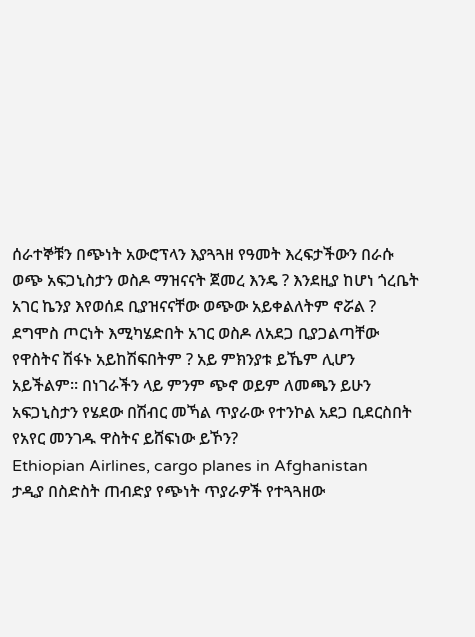ሰራተኞቹን በጭነት አውሮፕላን እያጓጓዘ የዓመት እረፍታችውን በራሱ ወጭ አፍጋኒስታን ወስዶ ማዝናናት ጀመረ እንዴ ? እንደዚያ ከሆነ ጎረቤት አገር ኬንያ እየወሰደ ቢያዝናናቸው ወጭው አይቀልለትም ኖሯል ? ደግሞስ ጦርነት እሚካሄድበት አገር ወስዶ ለአደጋ ቢያጋልጣቸው የዋስትና ሽፋኑ አይከሽፍበትም ? አይ ምክንያቱ ይኼም ሊሆን አይችልም። በነገራችን ላይ ምንም ጭኖ ወይም ለመጫን ይሁን አፍጋኒስታን የሄደው በሽብር መኻል ጥያራው የተንኮል አደጋ ቢደርስበት የአየር መንገዱ ዋስትና ይሸፍነው ይኾን?
Ethiopian Airlines, cargo planes in Afghanistan
ታዲያ በስድስት ጠብድያ የጭነት ጥያራዎች የተጓጓዘው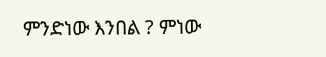ምንድነው እንበል ? ምነው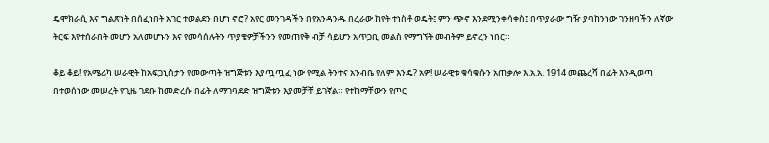ዴሞክራሲ እና ግልጽነት በሰፈነበት አገር ተወልደን በሆነ ኖሮ? አየር መንገዳችን በየአንዳንዱ በረራው ከየት ተነስቶ ወዴት፤ ምን ጭኖ እንደሚንቀሳቀስ፤ በጥያራው ግዥ ያባከንነው ገንዘባችን ለኛው ትርፍ እየተሰራበት መሆን አለመሆኑን እና የመሳሰሉትን ጥያቄዎቻችንን የመጠየቅ ብቻ ሳይሆን አጥጋቢ መልስ የማግኘት መብትም ይኖረን ነበር።

ቆይ ቆይ! የአሜሪካ ሠራዊት ከአፍጋኒስታን የመውጣት ዝግጅቱን እያጧጧፈ ነው የሚል ትንተና አንብቤ የለም እንዴ? አዎ! ሠራዊቱ ቁሳቁሱን አጠቃሎ እ.አ.አ. 1914 መጨረሻ በፊት እንዲወጣ በተወሰነው መሠረት የጊዜ ገደቡ ከመድረሱ በፊት ለማገባደድ ዝግጅቱን እያመቻቸ ይገኛል። የተከማቸውን የጦር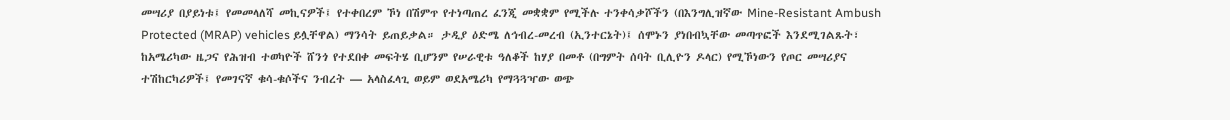መሣሪያ በያይነቱ፤ የመመላለሻ መኪናዎች፤ የተቀበረም ኾነ በሽምጥ የተነጣጠረ ፈንጂ መቋቋም የሚችሉ ተንቀሳቃሾችን (በእንግሊዝኛው Mine-Resistant Ambush Protected (MRAP) vehicles ይሏቸዋል) ማንሳት ይጠይቃል። ታዲያ ዕድሜ ለኅብረ-መረብ (ኢንተርኔት)፤ ሰሞኑን ያነበብኳቸው መጣጥፎች እንደሚገልጹት፣ ከአሜሪካው ዜጋና የሕዝብ ተወካዮች ሸንጎ የተደበቀ መፍትሄ ቢሆንም የሠራዊቱ ዓለቆች ከሃያ በመቶ (በግምት ሰባት ቢሊዮን ዶላር) የሚኾነውን የጦር መሣሪያና ተሽከርካሪዎች፤ የመገናኛ ቁሳ-ቁሶችና ንብረት — አላስፈላጊ ወይም ወደአሜሪካ የማጓጓዣው ወጭ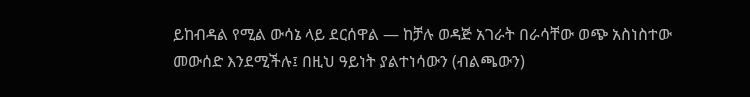ይከብዳል የሚል ውሳኔ ላይ ደርሰዋል — ከቻሉ ወዳጅ አገራት በራሳቸው ወጭ አስነስተው መውሰድ እንደሚችሉ፤ በዚህ ዓይነት ያልተነሳውን (ብልጫውን)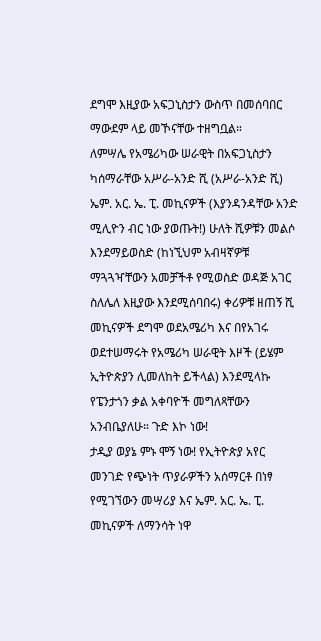ደግሞ እዚያው አፍጋኒስታን ውስጥ በመሰባበር ማውደም ላይ መኾናቸው ተዘግቧል።
ለምሣሌ የአሜሪካው ሠራዊት በአፍጋኒስታን ካሰማራቸው አሥራ-አንድ ሺ (አሥራ-አንድ ሺ) ኤም. አር. ኤ. ፒ. መኪናዎች (እያንዳንዳቸው አንድ ሚሊዮን ብር ነው ያወጡት!) ሁለት ሺዎቹን መልሶ እንደማይወስድ (ከነኚህም አብዛኛዎቹ ማጓጓዣቸውን አመቻችቶ የሚወስድ ወዳጅ አገር ስለሌለ እዚያው እንደሚሰባበሩ) ቀሪዎቹ ዘጠኝ ሺ መኪናዎች ደግሞ ወደአሜሪካ እና በየአገሩ ወደተሠማሩት የአሜሪካ ሠራዊት እዞች (ይሄም ኢትዮጵያን ሊመለከት ይችላል) እንደሚላኩ የፔንታጎን ቃል አቀባዮች መግለጻቸውን አንብቤያለሁ። ጉድ እኮ ነው!
ታዲያ ወያኔ ምኑ ሞኝ ነው! የኢትዮጵያ አየር መንገድ የጭነት ጥያራዎችን አሰማርቶ በነፃ የሚገኘውን መሣሪያ እና ኤም. አር. ኤ. ፒ. መኪናዎች ለማንሳት ነዋ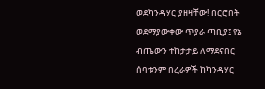ወደካንዳሃር ያዘዛቸው! በርሮበት ወደማያውቀው ጥያራ ጣቢያ፤ የኔ ብጤውን ተከታታይ ለማደናበር ሰባቱንም በረራዎች ከካንዳሃር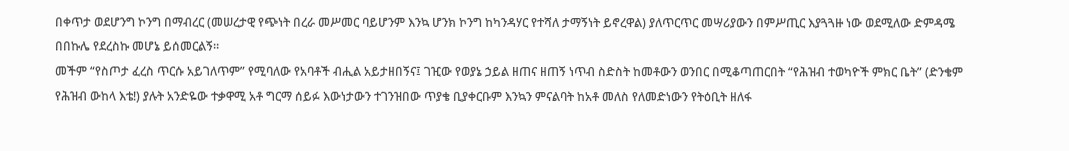በቀጥታ ወደሆንግ ኮንግ በማብረር (መሠረታዊ የጭነት በረራ መሥመር ባይሆንም እንኳ ሆንክ ኮንግ ከካንዳሃር የተሻለ ታማኝነት ይኖረዋል) ያለጥርጥር መሣሪያውን በምሥጢር እያጓጓዙ ነው ወደሚለው ድምዳሜ በበኩሌ የደረስኩ መሆኔ ይሰመርልኝ።
መችም “የስጦታ ፈረስ ጥርሱ አይገለጥም” የሚባለው የአባቶች ብሒል አይታዘበኝና፤ ገዢው የወያኔ ኃይል ዘጠና ዘጠኝ ነጥብ ስድስት ከመቶውን ወንበር በሚቆጣጠርበት “የሕዝብ ተወካዮች ምክር ቤት” (ድንቄም የሕዝብ ውከላ እቴ!) ያሉት አንድዬው ተቃዋሚ አቶ ግርማ ሰይፉ እውነታውን ተገንዝበው ጥያቄ ቢያቀርቡም እንኳን ምናልባት ከአቶ መለስ የለመድነውን የትዕቢት ዘለፋ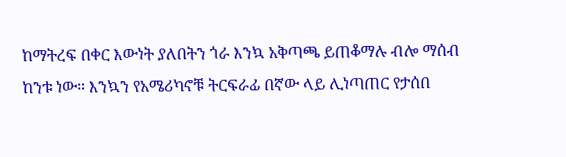ከማትረፍ በቀር እውነት ያለበትን ጎራ እንኳ አቅጣጫ ይጠቆማሉ ብሎ ማሰብ ከንቱ ነው። እንኳን የአሜሪካኖቹ ትርፍራፊ በኛው ላይ ሊነጣጠር የታሰበ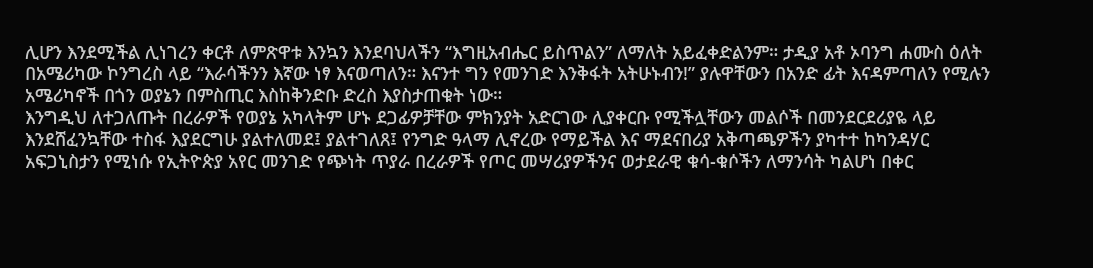ሊሆን እንደሚችል ሊነገረን ቀርቶ ለምጽዋቱ እንኳን እንደባህላችን “እግዚአብሔር ይስጥልን” ለማለት አይፈቀድልንም። ታዲያ አቶ ኦባንግ ሐሙስ ዕለት በአሜሪካው ኮንግረስ ላይ “እራሳችንን እኛው ነፃ እናወጣለን። እናንተ ግን የመንገድ እንቅፋት አትሁኑብን!” ያሉዋቸውን በአንድ ፊት እናዳምጣለን የሚሉን አሜሪካኖች በጎን ወያኔን በምስጢር እስከቅንድቡ ድረስ እያስታጠቁት ነው።
እንግዲህ ለተጋለጡት በረራዎች የወያኔ አካላትም ሆኑ ደጋፊዎቻቸው ምክንያት አድርገው ሊያቀርቡ የሚችሏቸውን መልሶች በመንደርደሪያዬ ላይ እንደሸፈንኳቸው ተስፋ እያደርግሁ ያልተለመደ፤ ያልተገለጸ፤ የንግድ ዓላማ ሊኖረው የማይችል እና ማደናበሪያ አቅጣጫዎችን ያካተተ ከካንዳሃር አፍጋኒስታን የሚነሱ የኢትዮጵያ አየር መንገድ የጭነት ጥያራ በረራዎች የጦር መሣሪያዎችንና ወታደራዊ ቁሳ-ቁሶችን ለማንሳት ካልሆነ በቀር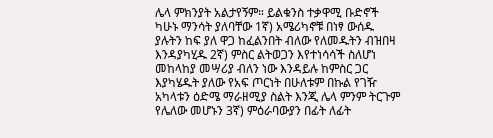ሌላ ምክንያት አልታየኝም። ይልቁንስ ተቃዋሚ ቡድኖች ካሁኑ ማንሳት ያለባቸው 1ኛ) አሜሪካኖቹ በነፃ ውሰዱ ያሉትን ከፍ ያለ ዋጋ ከፈልንበት ብለው የለመዱትን ብዝበዛ እንዳያካሂዱ 2ኛ) ምስር ልትወጋን እየተነሳሳች ስለሆነ መከላከያ መሣሪያ ብለን ነው እንዳይሉ ከምስር ጋር እያካሄዱት ያለው የአፍ ጦርነት በሁለቱም በኩል የገዥ አካላቱን ዕድሜ ማራዘሚያ ስልት እንጂ ሌላ ምንም ትርጉም የሌለው መሆኑን 3ኛ) ምዕራባውያን በፊት ለፊት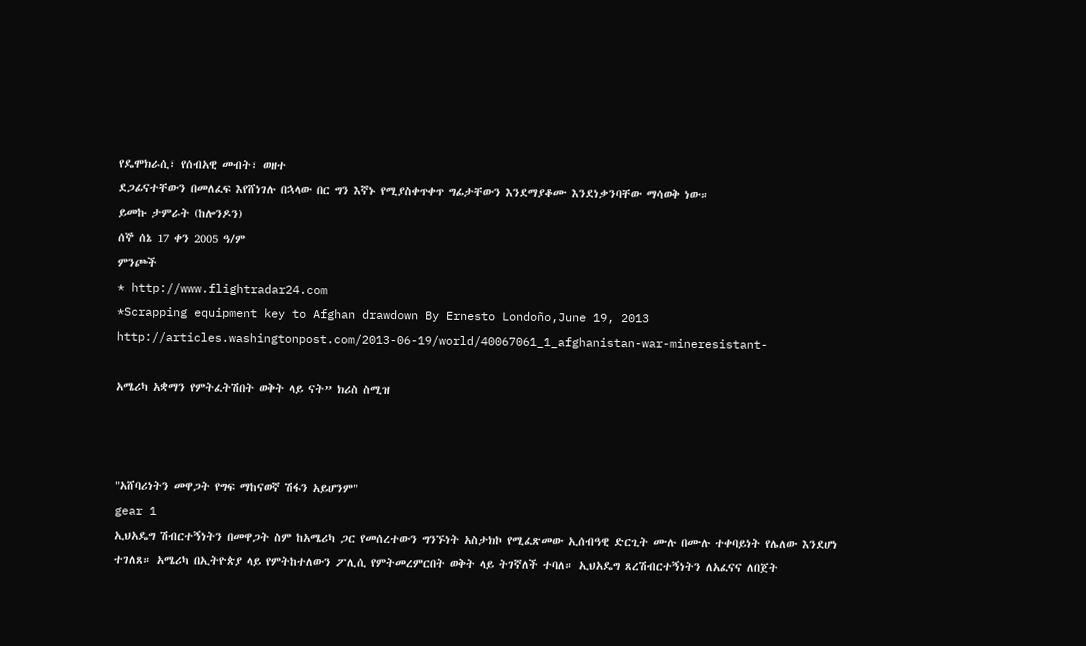የዴሞክራሲ፣ የሰብአዊ መብት፣ ወዘተ
ደጋፊናተቸውን በመለፈፍ እየሸነገሉ በኋላው በር ግን እኛኑ የሚያስቀጥቀጥ ግፊታቸውን እንደማያቆሙ እንደነቃንባቸው ማሳወቅ ነው።
ይመኩ ታምራት (ከሎንዶን)
ሰኞ ሰኔ 17 ቀን 2005 ዓ/ም
ምንጮች
* http://www.flightradar24.com
*Scrapping equipment key to Afghan drawdown By Ernesto Londoño,June 19, 2013
http://articles.washingtonpost.com/2013-06-19/world/40067061_1_afghanistan-war-mineresistant-

አሜሪካ አቋማን የምትፈትሽበት ወቅት ላይ ናት” ክሪስ ስሚዝ



"አሸባሪነትን መዋጋት የግፍ ማከናወኛ ሽፋን አይሆንም"
gear 1
ኢህአዴግ ሽብርተኝነትን በመዋጋት ስም ከአሜሪካ ጋር የመሰረተውን ግንኙነት አስታክኮ የሚፈጽመው ኢሰብዓዊ ድርጊት ሙሉ በሙሉ ተቀባይነት የሌለው እንደሆነ ተገለጸ። አሜሪካ በኢትዮጵያ ላይ የምትከተለውን ፖሊሲ የምትመረምርበት ወቅት ላይ ትገኛለች ተባለ። ኢህአዴግ ጸረሽብርተኝነትን ለአፈናና ለበጀት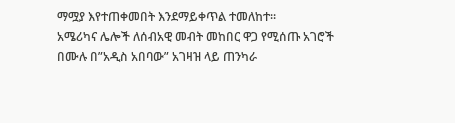ማሟያ እየተጠቀመበት እንደማይቀጥል ተመለከተ።
አሜሪካና ሌሎች ለሰብአዊ መብት መከበር ዋጋ የሚሰጡ አገሮች በሙሉ በ”አዲስ አበባው” አገዛዝ ላይ ጠንካራ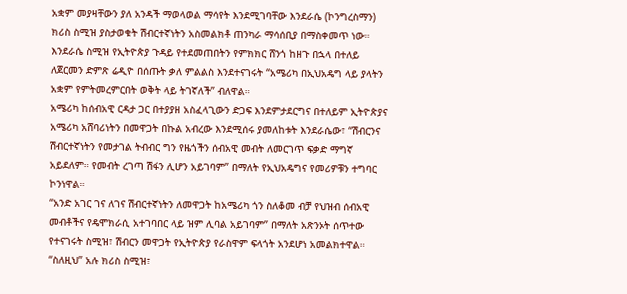አቋም መያዛቸውን ያለ አንዳች ማወላወል ማሳየት እንደሚገባቸው እንደራሴ (ኮንግረስማን) ክሪስ ስሚዝ ያስታወቁት ሽብርተኛነትን አስመልክቶ ጠንካራ ማሳሰቢያ በማስቀመጥ ነው።
እንደራሴ ስሚዝ የኢትዮጵያ ጉዳይ የተደመጠበትን የምክክር ሸንጎ ከዘጉ በኋላ በተለይ ለጀርመን ድምጽ ሬዲዮ በሰጡት ቃለ ምልልስ እንደተናገሩት “አሜሪካ በኢህአዴግ ላይ ያላትን አቋም የምትመረምርበት ወቅት ላይ ትገኛለች” ብለዋል።
አሜሪካ ከሰብአዊ ርዳታ ጋር በተያያዘ አስፈላጊውን ድጋፍ እንደምታደርግና በተለይም ኢትዮጵያና አሜሪካ አሸባሪነትን በመዋጋት በኩል አብረው እንደሚሰሩ ያመለከቱት እንደራሴው፣ “ሽብርንና ሽብርተኛነትን የመታገል ትብብር ግን የዜጎችን ሰብአዊ መብት ለመርገጥ ፍቃድ ማግኛ አይደለም። የመብት ረገጣ ሽፋን ሊሆን አይገባም” በማለት የኢህአዴግና የመሪዎቹን ተግባር ኮንነዋል።
“አንድ አገር ገና ለገና ሽብርተኛነትን ለመዋጋት ከአሜሪካ ጎን ስለቆመ ብቻ የህዝብ ሰብአዊ መብቶችና የዴሞክራሲ አተገባበር ላይ ዝም ሊባል አይገባም” በማለት አጽንኦት ሰጥተው የተናገሩት ስሚዝ፣ ሽብርን መዋጋት የኢትዮጵያ የራስዋም ፍላጎት አንደሆነ አመልክተዋል።
“ስለዚህ” አሉ ክሪስ ስሚዝ፣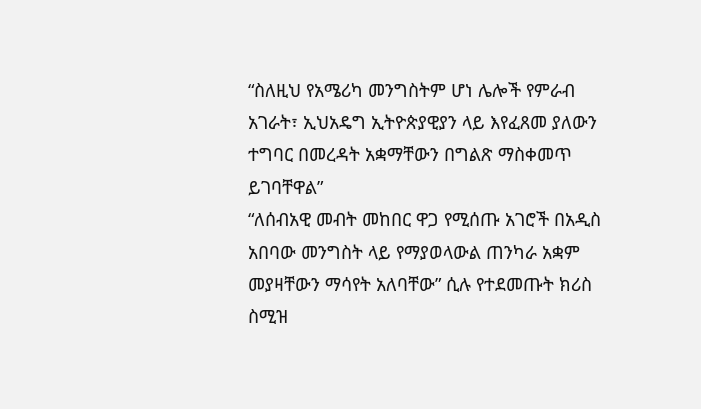“ስለዚህ የአሜሪካ መንግስትም ሆነ ሌሎች የምራብ አገራት፣ ኢህአዴግ ኢትዮጵያዊያን ላይ እየፈጸመ ያለውን ተግባር በመረዳት አቋማቸውን በግልጽ ማስቀመጥ ይገባቸዋል”
“ለሰብአዊ መብት መከበር ዋጋ የሚሰጡ አገሮች በአዲስ አበባው መንግስት ላይ የማያወላውል ጠንካራ አቋም መያዛቸውን ማሳየት አለባቸው” ሲሉ የተደመጡት ክሪስ ስሚዝ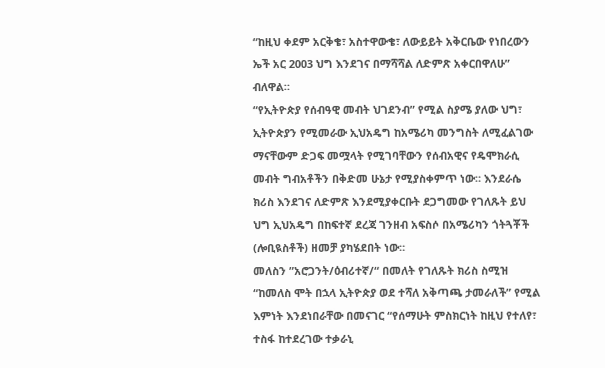“ከዚህ ቀደም አርቅቄ፣ አስተዋውቄ፣ ለውይይት አቅርቤው የነበረውን ኤች አር 2003 ህግ እንደገና በማሻሻል ለድምጽ አቀርበዋለሁ” ብለዋል።
“የኢትዮጵያ የሰብዓዊ መብት ህገደንብ” የሚል ስያሜ ያለው ህግ፣ ኢትዮጵያን የሚመራው ኢህአዴግ ከአሜሪካ መንግስት ለሚፈልገው ማናቸውም ድጋፍ መሟላት የሚገባቸውን የሰብአዊና የዴሞክራሲ መብት ግብአቶችን በቅድመ ሁኔታ የሚያስቀምጥ ነው። እንደራሴ ክሪስ እንደገና ለድምጽ እንደሚያቀርቡት ደጋግመው የገለጹት ይህ ህግ ኢህአዴግ በከፍተኛ ደረጃ ገንዘብ አፍስሶ በአሜሪካን ጎትጓቾች (ሎቢዪስቶች) ዘመቻ ያካሄደበት ነው።
መለስን ”አሮጋንት/ዕብሪተኛ/“ በመለት የገለጹት ክሪስ ስሚዝ “ከመለስ ሞት በኋላ ኢትዮጵያ ወደ ተሻለ አቅጣጫ ታመራለች” የሚል እምነት እንደነበራቸው በመናገር “የሰማሁት ምስክርነት ከዚህ የተለየ፣ ተስፋ ከተደረገው ተቃራኒ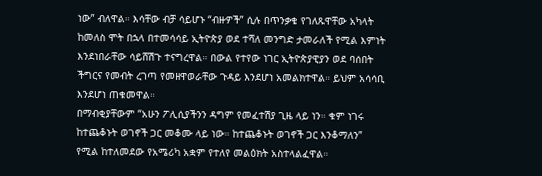ነው” ብለዋል። እሳቸው ብቻ ሳይሆኑ “ብዙዎች” ሲሉ በጥንቃቄ የገለጹዋቸው አካላት ከመለስ ሞት በኋላ በተመሳሳይ ኢትዮጵያ ወደ ተሻለ መንግድ ታመራለች የሚል እምነት እንደነበራቸው ሳይሸሽጉ ተናግረዋል። በውል የተየው ነገር ኢትዮጵያዊያን ወደ ባሰበት ችግርና የመብት ረገጣ የመዘዋወራቸው ጉዳይ እንደሆነ አመልክተዋል። ይህም አሳሳቢ እንደሆነ ጠቁመዋል።
በማብቂያቸውም “አሁን ፖሊሲያችንን ዳግም የመፈተሽያ ጊዜ ላይ ነን። ቁም ነገሩ ከተጨቆኑት ወገኖች ጋር መቆሙ ላይ ነው። ከተጨቆኑት ወገኖች ጋር እንቆማለን” የሚል ከተለመደው የአሜሪካ አቋም የተለየ መልዕክት አስተላልፈዋል።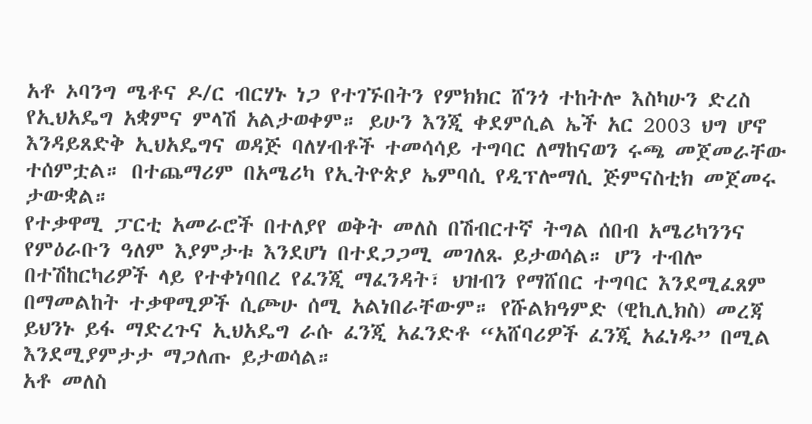አቶ ኦባንግ ሜቶና ዶ/ር ብርሃኑ ነጋ የተገኙበትን የምክክር ሸንጎ ተከትሎ እስካሁን ድረስ የኢህአዴግ አቋምና ምላሽ አልታወቀም። ይሁን እንጂ ቀደምሲል ኤች አር 2003 ህግ ሆኖ እንዳይጸድቅ ኢህአዴግና ወዳጅ ባለሃብቶች ተመሳሳይ ተግባር ለማከናወን ሩጫ መጀመራቸው ተሰምቷል። በተጨማሪም በአሜሪካ የኢትዮጵያ ኤምባሲ የዲፕሎማሲ ጅምናስቲክ መጀመሩ ታውቋል።
የተቃዋሚ ፓርቲ አመራሮች በተለያየ ወቅት መለስ በሽብርተኛ ትግል ሰበብ አሜሪካንንና የምዕራቡን ዓለም እያምታቱ እንደሆነ በተደጋጋሚ መገለጹ ይታወሳል። ሆን ተብሎ በተሽከርካሪዎች ላይ የተቀነባበረ የፈንጂ ማፈንዳት፣ ህዝብን የማሸበር ተግባር እንደሚፈጸም በማመልከት ተቃዋሚዎች ሲጮሁ ሰሚ አልነበራቸውም። የሹልክዓምድ (ዊኪሊክስ) መረጃ ይህንኑ ይፋ ማድረጉና ኢህአዴግ ራሱ ፈንጂ አፈንድቶ “አሸባሪዎች ፈንጂ አፈነዱ” በሚል እንደሚያምታታ ማጋለጡ ይታወሳል።
አቶ መለስ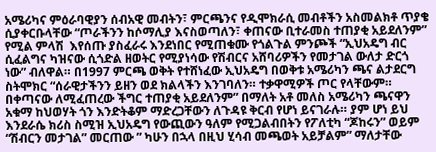አሜሪካና ምዕራባዊያን ሰብአዊ መብትን፣ ምርጫንና የዲሞክራሲ መብቶችን አስመልክቶ ጥያቄ ሲያቀርቡላቸው “ጦራችንን ከሶማሊያ እናስወጣለን፣ ቀጠናው ቢተራመስ ተጠያቂ አይደለንም” የሚል ምላሽ  እየሰጡ ያስፈራሩ እንደነበር የሚጠቁሙ የጎልጉል ምንጮች “ኢህአዴግ ብር ሲፈልግና ካዝናው ሲጎድል ዘወትር የሚያነሳው የሽብርና አሸባሪዎችን የመታገል ውለታ ድርጎ ነው” ብለዋል። በ1997 ምርጫ ወቅት የተሸነፈው ኢህአዴግ በወቅቱ አሜሪካን ጫና ልታደርግ ስትሞክር “ሰራዊታችንን ይዘን ወደ ክልላችን እንገባለን። ተቃዋሚዎች ጦር የላቸውም። በቀጣናው ለሚፈጠረው ችግር ተጠያቂ አይደለንም” በማለት አቶ መለስ አሜሪካን ጫናዋን አቁማ ከህወሃት ጎን እንድትቆም ማድረጋቸውን ለጉዳዩ ቅርብ የሆነ ይናገራሉ። ያም ሆነ ይህ እንደራሴ ክሪስ ስሚዝ ኢህአዴግ የውጪውን ዓለም የሚጋልብበትን የፖለቲካ “ጆከሩን” ወይም “ሽብርን መታገል” መርጠው ” ካሁን በኋላ በዚህ ሂሳብ መጫወት አይቻልም” ማለታቸው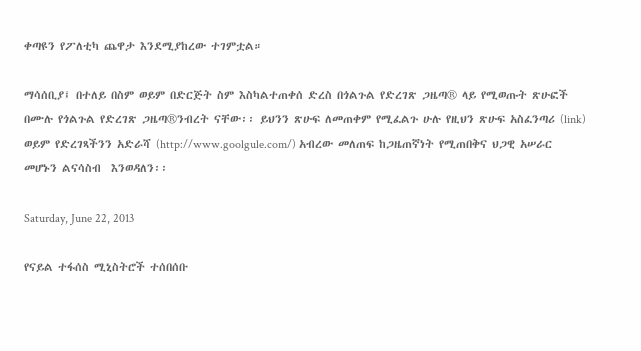ቀጣዩን የፖለቲካ ጨዋታ እንደሚያከረው ተገምቷል።

ማሳሰቢያ፤ በተለይ በስም ወይም በድርጅት ስም እስካልተጠቀሰ ድረስ በጎልጉል የድረገጽ ጋዜጣ® ላይ የሚወጡት ጽሁፎች በሙሉ የጎልጉል የድረገጽ ጋዜጣ®ንብረት ናቸው፡፡ ይህንን ጽሁፍ ለመጠቀም የሚፈልጉ ሁሉ የዚህን ጽሁፍ አስፈንጣሪ (link) ወይም የድረገጻችንን አድራሻ (http://www.goolgule.com/) አብረው መለጠፍ ከጋዜጠኛነት የሚጠበቅና ህጋዊ አሠራር መሆኑን ልናሳስብ  እንወዳለን፡፡

Saturday, June 22, 2013

የናይል ተፋሰስ ሚኒስትሮች ተሰበሰቡ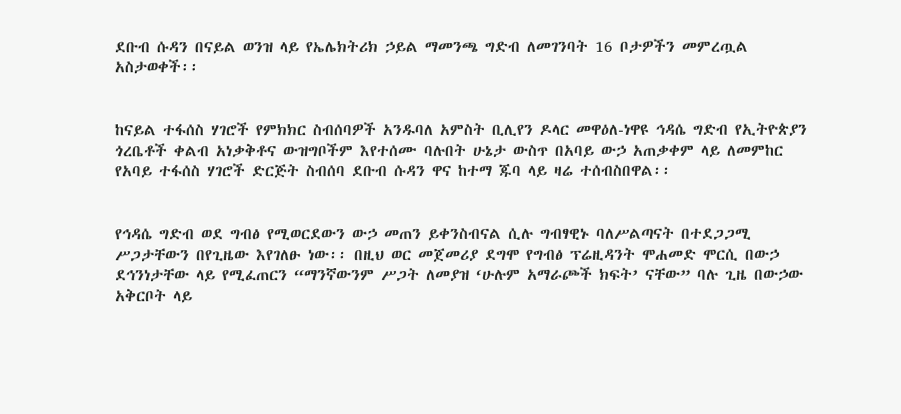ደቡብ ሱዳን በናይል ወንዝ ላይ የኤሌክትሪክ ኃይል ማመንጫ ግድብ ለመገንባት 16 ቦታዎችን መምረጧል አስታወቀች፡፡


ከናይል ተፋሰስ ሃገሮች የምክክር ስብሰባዎች አንዱባለ አምስት ቢሊየን ዶላር መዋዕለ-ነዋዩ ኅዳሴ ግድብ የኢትዮጵያን ጎረቤቶች ቀልብ አነቃቅቶና ውዝግቦችም እየተሰሙ ባሉበት ሁኔታ ውስጥ በአባይ ውኃ አጠቃቀም ላይ ለመምከር የአባይ ተፋሰስ ሃገሮች ድርጅት ስብሰባ ደቡብ ሱዳን ዋና ከተማ ጁባ ላይ ዛሬ ተሰብስበዋል፡፡


የኅዳሴ ግድብ ወደ ግብፅ የሚወርደውን ውኃ መጠን ይቀንስብናል ሲሉ ግብፃዊኑ ባለሥልጣናት በተደጋጋሚ ሥጋታቸውን በየጊዜው እየገለፁ ነው፡፡ በዚህ ወር መጀመሪያ ደግሞ የግብፅ ፕሬዚዳንት ሞሐመድ ሞርሲ በውኃ ደኅንነታቸው ላይ የሚፈጠርን “ማንኛውንም ሥጋት ለመያዝ ‘ሁሉም አማራጮች ክፍት’ ናቸው” ባሉ ጊዜ በውኃው አቅርቦት ላይ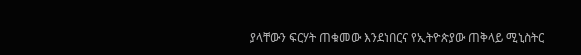ያላቸውን ፍርሃት ጠቁመው እንደነበርና የኢትዮጵያው ጠቅላይ ሚኒስትር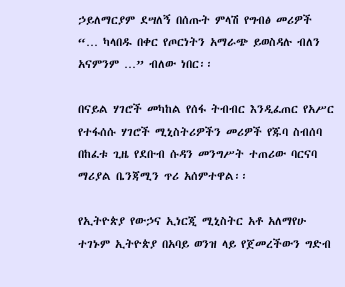ኃይለማርያም ደሣለኝ በሰጡት ምላሽ የግብፅ መሪዎች “… ካላበዱ በቀር የጦርነትን አማራጭ ይወስዳሉ ብለን አናምንም …” ብለው ነበር፡፡

በናይል ሃገሮች መካከል የሰፋ ትብብር እንዲፈጠር የአሥር የተፋሰሱ ሃገሮች ሚኒስትሪዎችን መሪዎች የጁባ ስብሰባ በከፈቱ ጊዜ የደቡብ ሱዳን መንግሥት ተጠሪው ባርናባ ማሪያል ቤንጃሚን ጥሪ አሰምተዋል፡፡

የኢትዮጵያ የውኃና ኢነርጂ ሚኒስትር አቶ አለማየሁ ተገኑም ኢትዮጵያ በአባይ ወንዝ ላይ የጀመረችውን ግድብ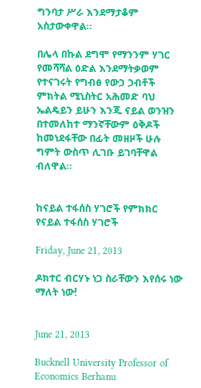ግንባታ ሥራ እንደማታቆም አስታውቀዋል፡፡

በሌላ በኩል ደግሞ የማንንም ሃገር የመሻሻል ዕድል እንደማትቃወም የተናገሩት የግብፅ የውኃ ኃብቶች ምክትል ሚኒስትር አሕመድ ባህ ኤልዴይን ይሁን እንጂ ናይል ወንዝን በተመለከተ ማንኛቸውም ዕቅዶች ከመነደፋቸው በፊት መዘዞች ሁሉ ግምት ውስጥ ሊገቡ ይገባቸዋል ብለዋል፡፡


ከናይል ተፋሰስ ሃገሮች የምክክር
የናይል ተፋሰስ ሃገሮች

Friday, June 21, 2013

ዶክተር ብርሃኑ ነጋ ስራቸውን እየሰሩ ነው ማለት ነው!


June 21, 2013

Bucknell University Professor of Economics Berhanu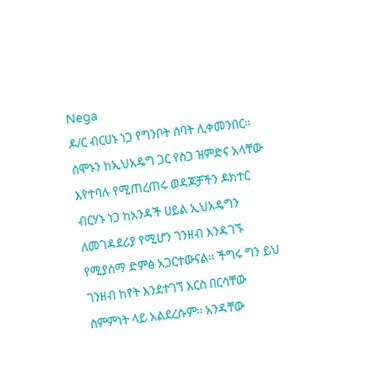Nega
ዶ/ር ብርሀኑ ነጋ የግንቦት ሰባት ሊቀመንበር።
ሰሞኑን ከኢህአዴግ ጋር የስጋ ዝምድና አላቸው እየተባሉ የሚጠረጠሩ ወዳጆቻችን ዶክተር ብርሃኑ ነጋ ከአንዳች ሀይል ኢህአዴግን ለመገዳደሪያ የሚሆን ገንዘብ እንዳገኙ የሚያሰማ ድምፅ አጋርተውናል፡፡ ችግሩ ግን ይህ ገንዘብ ከየት እንደተገኘ እርስ በርሳቸው ስምምነት ላይ አልደረሱም፡፡ አንዳቸው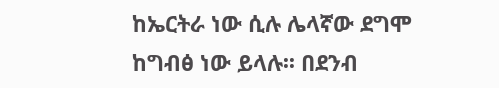ከኤርትራ ነው ሲሉ ሌላኛው ደግሞ ከግብፅ ነው ይላሉ፡፡ በደንብ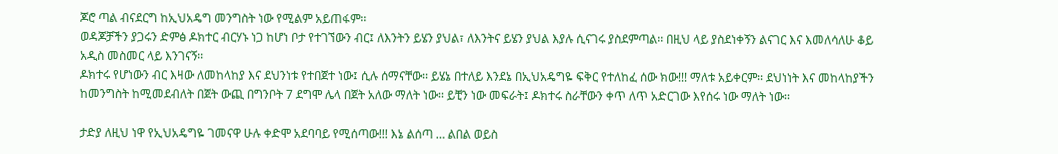ጆሮ ጣል ብናደርግ ከኢህአዴግ መንግስት ነው የሚልም አይጠፋም፡፡
ወዳጆቻችን ያጋሩን ድምፅ ዶክተር ብርሃኑ ነጋ ከሆነ ቦታ የተገኘውን ብር፤ ለእንትን ይሄን ያህል፣ ለእንትና ይሄን ያህል እያሉ ሲናገሩ ያስደምጣል፡፡ በዚህ ላይ ያስደነቀኝን ልናገር እና እመለሳለሁ ቆይ አዲስ መስመር ላይ እንገናኝ፡፡
ዶክተሩ የሆነውን ብር እዛው ለመከላከያ እና ደህንነቱ የተበጀተ ነው፤ ሲሉ ሰማናቸው፡፡ ይሄኔ በተለይ እንደኔ በኢህአዴግዬ ፍቅር የተለከፈ ሰው ክው!!! ማለቱ አይቀርም፡፡ ደህነነት እና መከላከያችን ከመንግስት ከሚመደብለት በጀት ውጪ በግንቦት 7 ደግሞ ሌላ በጀት አለው ማለት ነው፡፡ ይቺን ነው መፍራት፤ ዶክተሩ ስራቸውን ቀጥ ለጥ አድርገው እየሰሩ ነው ማለት ነው፡፡

ታድያ ለዚህ ነዋ የኢህአዴግዬ ገመናዋ ሁሉ ቀድሞ አደባባይ የሚሰጣው!!! እኔ ልሰጣ … ልበል ወይስ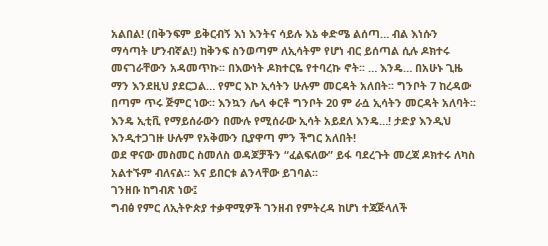አልበል! (በቅንፍም ይቅርብኝ እነ እንትና ሳይሉ እኔ ቀድሜ ልሰጣ… ብል እነሱን ማሳጣት ሆንብኛል!) ከቅንፍ ስንወጣም ለኢሳትም የሆነ ብር ይሰጣል ሲሉ ዶክተሩ መናገራቸውን አዳመጥኩ፡፡ በእውነት ዶክተርዬ የተባረኩ ኖት፡፡ … እንዴ… በአሁኑ ጊዜ ማን እንደዚህ ያደርጋል… የምር እኮ ኢሳትን ሁሉም መርዳት አለበት፡፡ ግንቦት 7 ከረዳው በጣም ጥሩ ጅምር ነው፡፡ እንኳን ሌላ ቀርቶ ግንቦት 20 ም ራሷ ኢሳትን መርዳት አለባት፡፡ እንዴ ኢቲቪ የማይሰራውን በሙሉ የሚሰራው ኢሳት አይደለ እንዴ…! ታድያ እንዲህ እንዲተጋገዙ ሁሉም የአቅሙን ቢያዋጣ ምን ችግር አለበት!
ወደ ዋናው መስመር ስመለስ ወዳጆቻችን “ፈልፍለው” ይፋ ባደረጉት መረጃ ዶክተሩ ለካስ አልተኙም ብለናል፡፡ እና ይበርቱ ልንላቸው ይገባል፡፡
ገንዘቡ ከግብጽ ነው፤
ግብፅ የምር ለኢትዮጵያ ተቃዋሚዎች ገንዘብ የምትረዳ ከሆነ ተጃጅላለች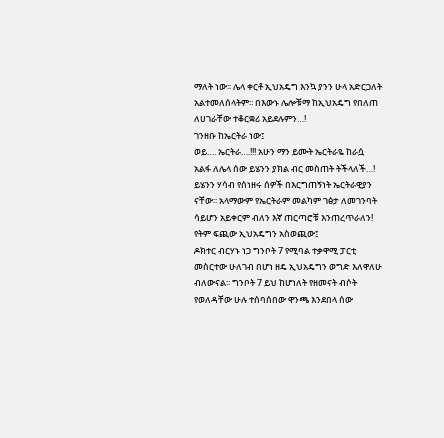ማለት ነው፡፡ ሌላ ቀርቶ ኢህአዴግ እንኳ ያንን ሁላ አድርጋለት አልተመለሰላትም፡፡ በእውኑ ሌሎቹማ ከኢህአዴግ የበለጠ ለሀገራቸው ተቆርቋሪ አይደሉምን…!
ገንዘቡ ከኤርትራ ነው፤
ወይ…. ኤርትራ….!!! አሁን ማን ይሙት ኤርትራዬ ከራሷ አልፋ ለሌላ ሰው ይሄንን ያክል ብር መስጠት ትችላለች…! ይሄንን ሃሳብ የሰነዘሩ ሰዎች በእርግጠኝነት ኤርትራዊያን ናቸው፡፡ አላማውም የኤርትራም መልካም ገፅታ ለመገንባት ሳይሆን አይቀርም ብለን እኛ ጠርጣሮቹ እንጠረጥራለን!
የትም ፍጪው ኢህአዴግን አስወጪው፤
ዶክተር ብርሃኑ ነጋ ግንቦት 7 የሚባል ተቃዋሚ ፓርቲ መስርተው ሁለገብ በሆነ ዘዴ ኢህአዴግን ወግድ እለዋለሁ ብለውናል፡፡ ግንቦት 7 ይህ ከሆነለት የዘመናት ብሶት የወለዳቸው ሁሉ ተሰባሰበው ዋንጫ እንደበላ ሰው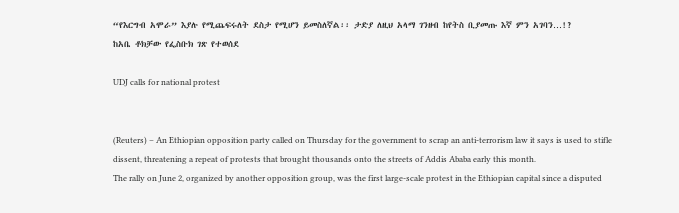“የእርግብ አሞራ” እያሉ የሚጨፍሩለት ደስታ የሚሆን ይመስለኛል፡፡ ታድያ ለዚህ አላማ ገንዘብ ከየትስ ቢያመጡ እኛ ምን አገባን…!?
ከአቤ ቶክቻው የፌስቡክ ገጽ የተወሰደ

UDJ calls for national protest


(Reuters) – An Ethiopian opposition party called on Thursday for the government to scrap an anti-terrorism law it says is used to stifle dissent, threatening a repeat of protests that brought thousands onto the streets of Addis Ababa early this month.
The rally on June 2, organized by another opposition group, was the first large-scale protest in the Ethiopian capital since a disputed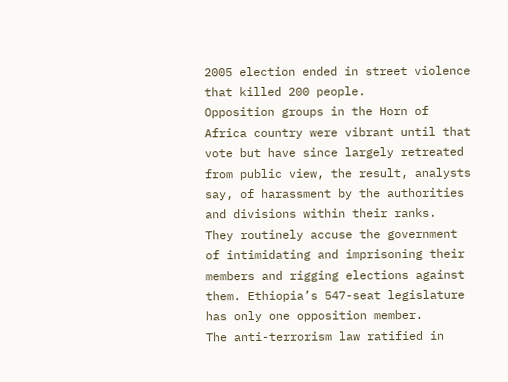2005 election ended in street violence that killed 200 people.
Opposition groups in the Horn of Africa country were vibrant until that vote but have since largely retreated from public view, the result, analysts say, of harassment by the authorities and divisions within their ranks.
They routinely accuse the government of intimidating and imprisoning their members and rigging elections against them. Ethiopia’s 547-seat legislature has only one opposition member.
The anti-terrorism law ratified in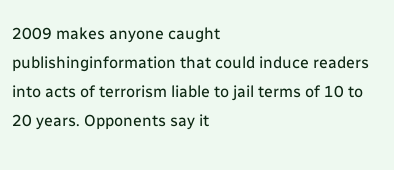2009 makes anyone caught publishinginformation that could induce readers into acts of terrorism liable to jail terms of 10 to 20 years. Opponents say it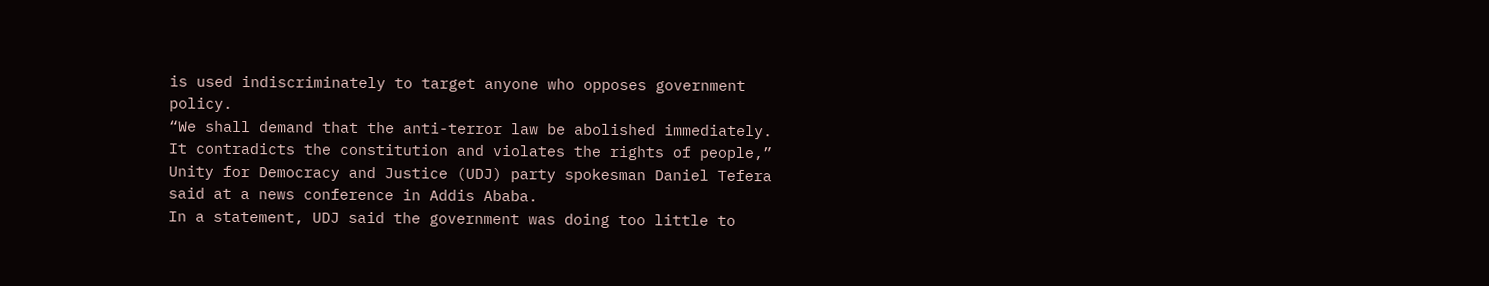is used indiscriminately to target anyone who opposes government policy.
“We shall demand that the anti-terror law be abolished immediately. It contradicts the constitution and violates the rights of people,” Unity for Democracy and Justice (UDJ) party spokesman Daniel Tefera said at a news conference in Addis Ababa.
In a statement, UDJ said the government was doing too little to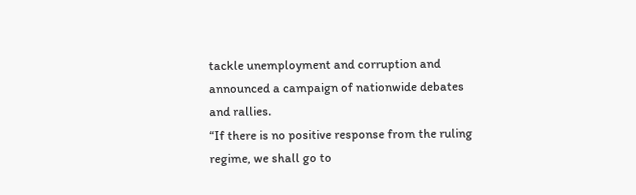tackle unemployment and corruption and announced a campaign of nationwide debates and rallies.
“If there is no positive response from the ruling regime, we shall go to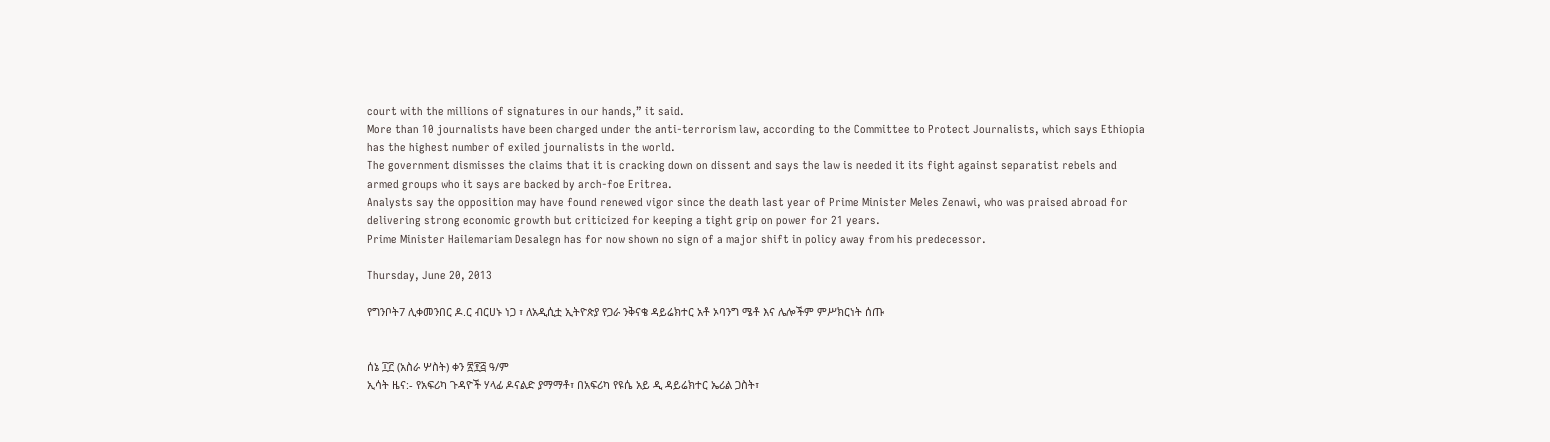court with the millions of signatures in our hands,” it said.
More than 10 journalists have been charged under the anti-terrorism law, according to the Committee to Protect Journalists, which says Ethiopia has the highest number of exiled journalists in the world.
The government dismisses the claims that it is cracking down on dissent and says the law is needed it its fight against separatist rebels and armed groups who it says are backed by arch-foe Eritrea.
Analysts say the opposition may have found renewed vigor since the death last year of Prime Minister Meles Zenawi, who was praised abroad for delivering strong economic growth but criticized for keeping a tight grip on power for 21 years.
Prime Minister Hailemariam Desalegn has for now shown no sign of a major shift in policy away from his predecessor.

Thursday, June 20, 2013

የግንቦት7 ሊቀመንበር ዶ.ር ብርሀኑ ነጋ ፣ ለአዲሲቷ ኢትዮጵያ የጋራ ንቅናቄ ዳይሬክተር አቶ ኦባንግ ሜቶ እና ሌሎችም ምሥክርነት ሰጡ


ሰኔ ፲፫ (አስራ ሦስት) ቀን ፳፻፭ ዓ/ም
ኢሳት ዜና:- የአፍሪካ ጉዳዮች ሃላፊ ዶናልድ ያማማቶ፣ በአፍሪካ የዩሴ አይ ዲ ዳይሬክተር ኤሪል ጋስት፣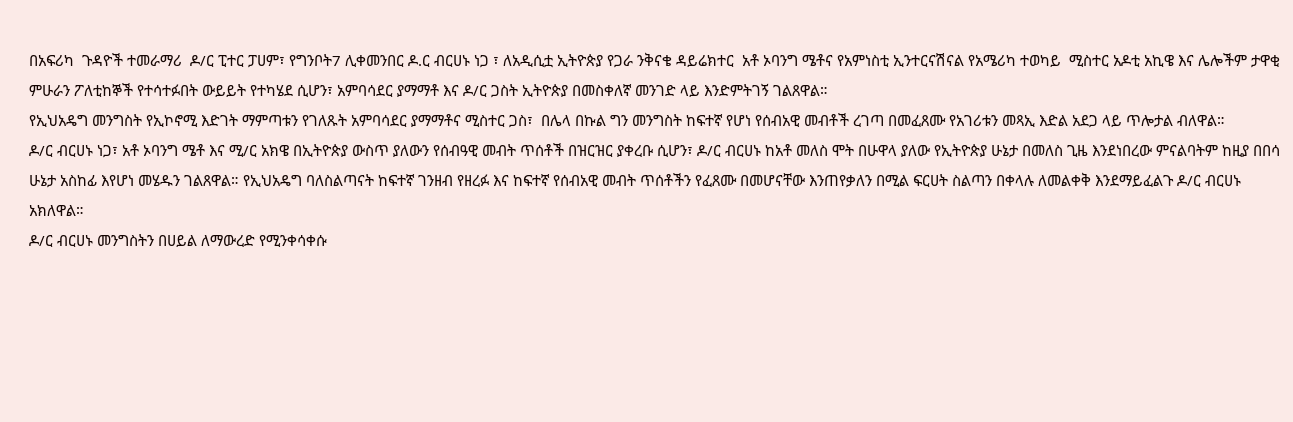በአፍሪካ  ጉዳዮች ተመራማሪ  ዶ/ር ፒተር ፓሀም፣ የግንቦት7 ሊቀመንበር ዶ.ር ብርሀኑ ነጋ ፣ ለአዲሲቷ ኢትዮጵያ የጋራ ንቅናቄ ዳይሬክተር  አቶ ኦባንግ ሜቶና የአምነስቲ ኢንተርናሽናል የአሜሪካ ተወካይ  ሚስተር አዶቲ አኪዌ እና ሌሎችም ታዋቂ ምሁራን ፖለቲከኞች የተሳተፉበት ውይይት የተካሄደ ሲሆን፣ አምባሳደር ያማማቶ እና ዶ/ር ጋስት ኢትዮጵያ በመስቀለኛ መንገድ ላይ እንድምትገኝ ገልጸዋል።
የኢህአዴግ መንግስት የኢኮኖሚ እድገት ማምጣቱን የገለጹት አምባሳደር ያማማቶና ሚስተር ጋስ፣  በሌላ በኩል ግን መንግስት ከፍተኛ የሆነ የሰብአዊ መብቶች ረገጣ በመፈጸሙ የአገሪቱን መጻኢ እድል አደጋ ላይ ጥሎታል ብለዋል።
ዶ/ር ብርሀኑ ነጋ፣ አቶ ኦባንግ ሜቶ እና ሚ/ር አክዌ በኢትዮጵያ ውስጥ ያለውን የሰብዓዊ መብት ጥሰቶች በዝርዝር ያቀረቡ ሲሆን፣ ዶ/ር ብርሀኑ ከአቶ መለስ ሞት በሁዋላ ያለው የኢትዮጵያ ሁኔታ በመለስ ጊዜ እንደነበረው ምናልባትም ከዚያ በበሳ ሁኔታ አስከፊ እየሆነ መሄዱን ገልጸዋል። የኢህአዴግ ባለስልጣናት ከፍተኛ ገንዘብ የዘረፉ እና ከፍተኛ የሰብአዊ መብት ጥሰቶችን የፈጸሙ በመሆናቸው እንጠየቃለን በሚል ፍርሀት ስልጣን በቀላሉ ለመልቀቅ እንደማይፈልጉ ዶ/ር ብርሀኑ አክለዋል።
ዶ/ር ብርሀኑ መንግስትን በሀይል ለማውረድ የሚንቀሳቀሱ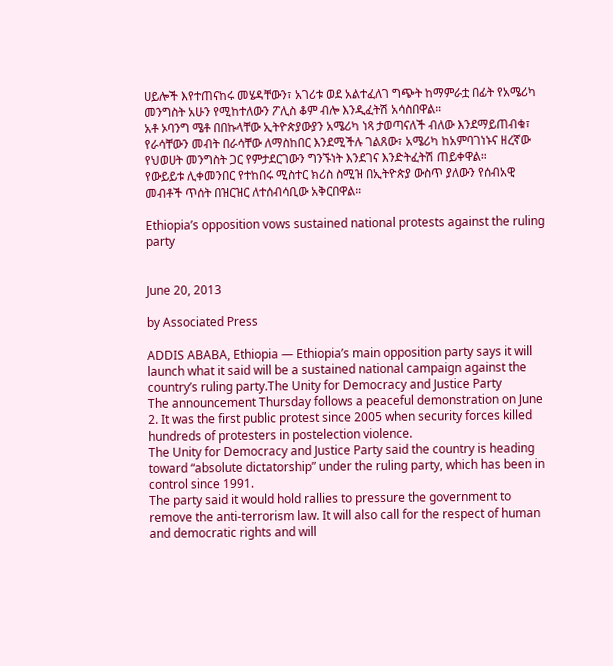ሀይሎች እየተጠናከሩ መሄዳቸውን፣ አገሪቱ ወደ አልተፈለገ ግጭት ከማምራቷ በፊት የአሜሪካ መንግስት አሁን የሚከተለውን ፖሊስ ቆም ብሎ እንዲፈትሽ አሳስበዋል።
አቶ ኦባንግ ሜቶ በበኩላቸው ኢትዮጵያውያን አሜሪካ ነጻ ታወጣናለች ብለው እንደማይጠብቁ፣ የራሳቸውን መብት በራሳቸው ለማስከበር እንደሚችሉ ገልጸው፣ አሜሪካ ከአምባገነኑና ዘረኛው የህወሀት መንግስት ጋር የምታደርገውን ግንኙነት እንደገና እንድትፈትሽ ጠይቀዋል።
የውይይቱ ሊቀመንበር የተከበሩ ሚስተር ክሪስ ስሚዝ በኢትዮጵያ ውስጥ ያለውን የሰብአዊ መብቶች ጥሰት በዝርዝር ለተሰብሳቢው አቅርበዋል።

Ethiopia’s opposition vows sustained national protests against the ruling party


June 20, 2013

by Associated Press

ADDIS ABABA, Ethiopia — Ethiopia’s main opposition party says it will launch what it said will be a sustained national campaign against the country’s ruling party.The Unity for Democracy and Justice Party
The announcement Thursday follows a peaceful demonstration on June 2. It was the first public protest since 2005 when security forces killed hundreds of protesters in postelection violence.
The Unity for Democracy and Justice Party said the country is heading toward “absolute dictatorship” under the ruling party, which has been in control since 1991.
The party said it would hold rallies to pressure the government to remove the anti-terrorism law. It will also call for the respect of human and democratic rights and will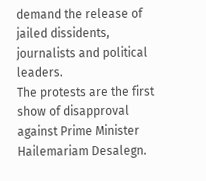demand the release of jailed dissidents, journalists and political leaders.
The protests are the first show of disapproval against Prime Minister Hailemariam Desalegn.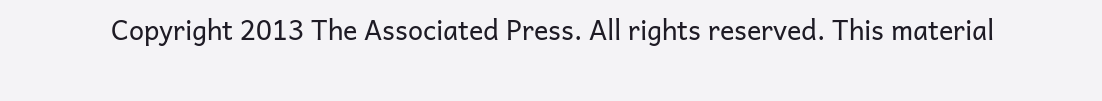Copyright 2013 The Associated Press. All rights reserved. This material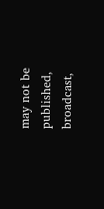may not be published, broadcast,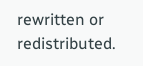rewritten or redistributed.